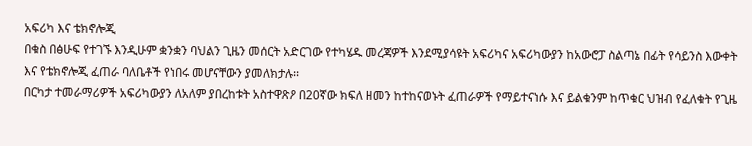አፍሪካ እና ቴክኖሎጂ
በቁስ በፅሁፍ የተገኙ እንዲሁም ቋንቋን ባህልን ጊዜን መሰርት አድርገው የተካሄዱ መረጃዎች እንደሚያሳዩት አፍሪካና አፍሪካውያን ከአውሮፓ ስልጣኔ በፊት የሳይንስ እውቀት እና የቴክኖሎጂ ፈጠራ ባለቤቶች የነበሩ መሆናቸውን ያመለክታሉ፡፡
በርካታ ተመራማሪዎች አፍሪካውያን ለአለም ያበረከቱት አስተዋጽዖ በ20ኛው ክፍለ ዘመን ከተከናወኑት ፈጠራዎች የማይተናነሱ እና ይልቁንም ከጥቁር ህዝብ የፈለቁት የጊዜ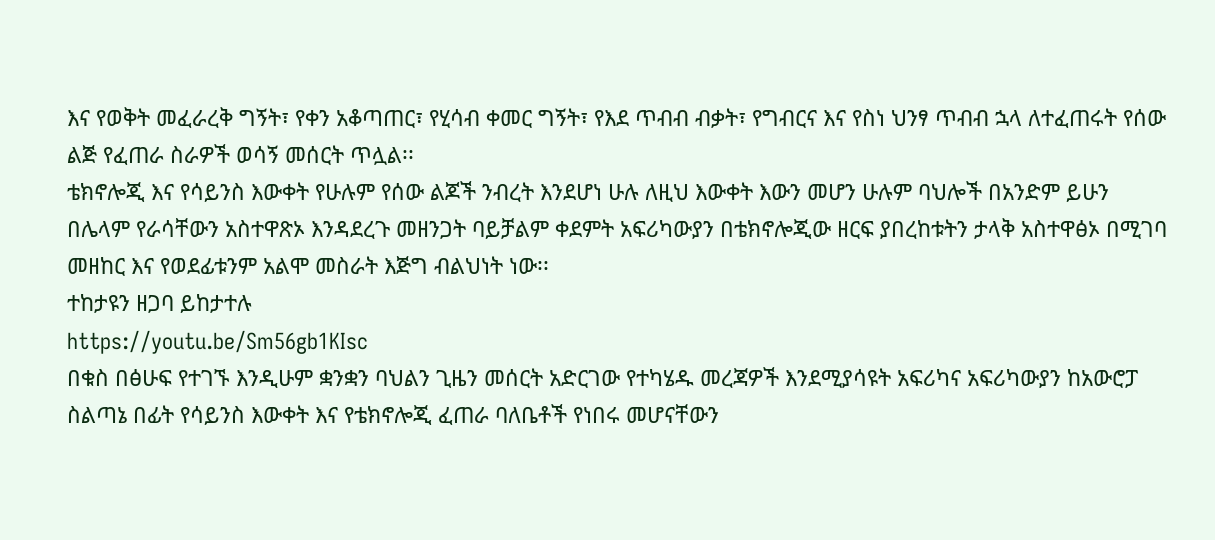እና የወቅት መፈራረቅ ግኝት፣ የቀን አቆጣጠር፣ የሂሳብ ቀመር ግኝት፣ የእደ ጥብብ ብቃት፣ የግብርና እና የስነ ህንፃ ጥብብ ኋላ ለተፈጠሩት የሰው ልጅ የፈጠራ ስራዎች ወሳኝ መሰርት ጥሏል፡፡
ቴክኖሎጂ እና የሳይንስ እውቀት የሁሉም የሰው ልጆች ንብረት እንደሆነ ሁሉ ለዚህ እውቀት እውን መሆን ሁሉም ባህሎች በአንድም ይሁን በሌላም የራሳቸውን አስተዋጽኦ እንዳደረጉ መዘንጋት ባይቻልም ቀደምት አፍሪካውያን በቴክኖሎጂው ዘርፍ ያበረከቱትን ታላቅ አስተዋፅኦ በሚገባ መዘከር እና የወደፊቱንም አልሞ መስራት እጅግ ብልህነት ነው፡፡
ተከታዩን ዘጋባ ይከታተሉ
https://youtu.be/Sm56gb1KIsc
በቁስ በፅሁፍ የተገኙ እንዲሁም ቋንቋን ባህልን ጊዜን መሰርት አድርገው የተካሄዱ መረጃዎች እንደሚያሳዩት አፍሪካና አፍሪካውያን ከአውሮፓ ስልጣኔ በፊት የሳይንስ እውቀት እና የቴክኖሎጂ ፈጠራ ባለቤቶች የነበሩ መሆናቸውን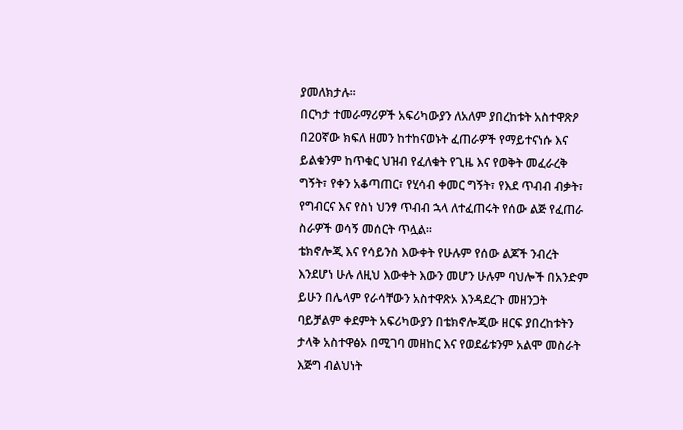ያመለክታሉ፡፡
በርካታ ተመራማሪዎች አፍሪካውያን ለአለም ያበረከቱት አስተዋጽዖ በ20ኛው ክፍለ ዘመን ከተከናወኑት ፈጠራዎች የማይተናነሱ እና ይልቁንም ከጥቁር ህዝብ የፈለቁት የጊዜ እና የወቅት መፈራረቅ ግኝት፣ የቀን አቆጣጠር፣ የሂሳብ ቀመር ግኝት፣ የእደ ጥብብ ብቃት፣ የግብርና እና የስነ ህንፃ ጥብብ ኋላ ለተፈጠሩት የሰው ልጅ የፈጠራ ስራዎች ወሳኝ መሰርት ጥሏል፡፡
ቴክኖሎጂ እና የሳይንስ እውቀት የሁሉም የሰው ልጆች ንብረት እንደሆነ ሁሉ ለዚህ እውቀት እውን መሆን ሁሉም ባህሎች በአንድም ይሁን በሌላም የራሳቸውን አስተዋጽኦ እንዳደረጉ መዘንጋት ባይቻልም ቀደምት አፍሪካውያን በቴክኖሎጂው ዘርፍ ያበረከቱትን ታላቅ አስተዋፅኦ በሚገባ መዘከር እና የወደፊቱንም አልሞ መስራት እጅግ ብልህነት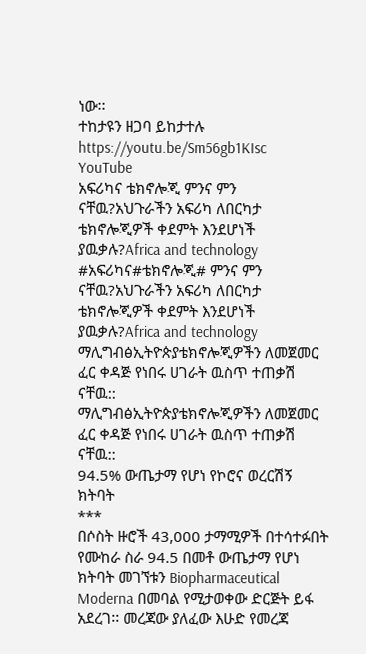ነው፡፡
ተከታዩን ዘጋባ ይከታተሉ
https://youtu.be/Sm56gb1KIsc
YouTube
አፍሪካና ቴክኖሎጂ ምንና ምን ናቸዉ?አህጉራችን አፍሪካ ለበርካታ ቴክኖሎጂዎች ቀደምት እንደሆነች ያዉቃሉ?Africa and technology
#አፍሪካና#ቴክኖሎጂ# ምንና ምን ናቸዉ?አህጉራችን አፍሪካ ለበርካታ ቴክኖሎጂዎች ቀደምት እንደሆነች ያዉቃሉ?Africa and technology
ማሊግብፅኢትዮጵያቴክኖሎጂዎችን ለመጀመር ፈር ቀዳጅ የነበሩ ሀገራት ዉስጥ ተጠቃሽ ናቸዉ::
ማሊግብፅኢትዮጵያቴክኖሎጂዎችን ለመጀመር ፈር ቀዳጅ የነበሩ ሀገራት ዉስጥ ተጠቃሽ ናቸዉ::
94.5% ውጤታማ የሆነ የኮሮና ወረርሽኝ ክትባት
***
በሶስት ዙሮች 43,000 ታማሚዎች በተሳተፉበት የሙከራ ስራ 94.5 በመቶ ውጤታማ የሆነ ክትባት መገኘቱን Biopharmaceutical Moderna በመባል የሚታወቀው ድርጅት ይፋ አደረገ፡፡ መረጃው ያለፈው እሁድ የመረጃ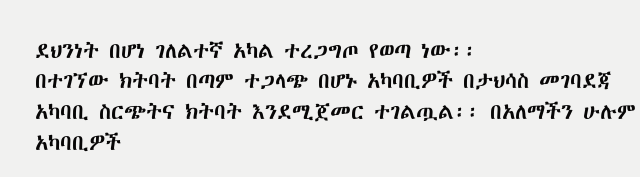ደህንነት በሆነ ገለልተኛ አካል ተረጋግጦ የወጣ ነው፡፡
በተገኘው ክትባት በጣም ተጋላጭ በሆኑ አካባቢዎች በታህሳስ መገባደጃ አካባቢ ስርጭትና ክትባት እንደሚጀመር ተገልጧል፡፡ በአለማችን ሁሉም አካባቢዎች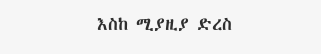እስከ ሚያዚያ ድረስ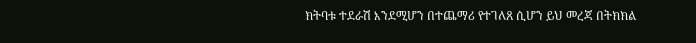ክትባቱ ተደራሽ እንደሚሆን በተጨማሪ የተገለጸ ሲሆን ይህ መረጃ በትክክል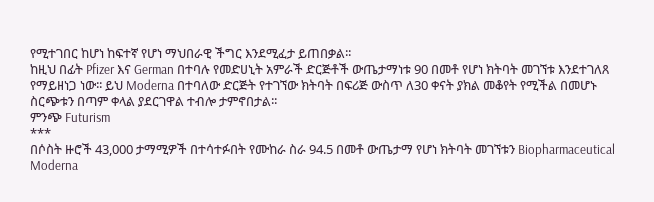የሚተገበር ከሆነ ከፍተኛ የሆነ ማህበራዊ ችግር እንደሚፈታ ይጠበቃል፡፡
ከዚህ በፊት Pfizer እና German በተባሉ የመድሀኒት አምራች ድርጅቶች ውጤታማነቱ 90 በመቶ የሆነ ክትባት መገኘቱ እንደተገለጸ የማይዘነጋ ነው፡፡ ይህ Moderna በተባለው ድርጅት የተገኘው ክትባት በፍሪጅ ውስጥ ለ30 ቀናት ያክል መቆየት የሚችል በመሆኑ ስርጭቱን በጣም ቀላል ያደርገዋል ተብሎ ታምኖበታል፡፡
ምንጭ Futurism
***
በሶስት ዙሮች 43,000 ታማሚዎች በተሳተፉበት የሙከራ ስራ 94.5 በመቶ ውጤታማ የሆነ ክትባት መገኘቱን Biopharmaceutical Moderna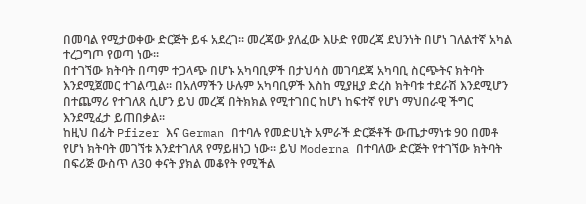በመባል የሚታወቀው ድርጅት ይፋ አደረገ፡፡ መረጃው ያለፈው እሁድ የመረጃ ደህንነት በሆነ ገለልተኛ አካል ተረጋግጦ የወጣ ነው፡፡
በተገኘው ክትባት በጣም ተጋላጭ በሆኑ አካባቢዎች በታህሳስ መገባደጃ አካባቢ ስርጭትና ክትባት እንደሚጀመር ተገልጧል፡፡ በአለማችን ሁሉም አካባቢዎች እስከ ሚያዚያ ድረስ ክትባቱ ተደራሽ እንደሚሆን በተጨማሪ የተገለጸ ሲሆን ይህ መረጃ በትክክል የሚተገበር ከሆነ ከፍተኛ የሆነ ማህበራዊ ችግር እንደሚፈታ ይጠበቃል፡፡
ከዚህ በፊት Pfizer እና German በተባሉ የመድሀኒት አምራች ድርጅቶች ውጤታማነቱ 90 በመቶ የሆነ ክትባት መገኘቱ እንደተገለጸ የማይዘነጋ ነው፡፡ ይህ Moderna በተባለው ድርጅት የተገኘው ክትባት በፍሪጅ ውስጥ ለ30 ቀናት ያክል መቆየት የሚችል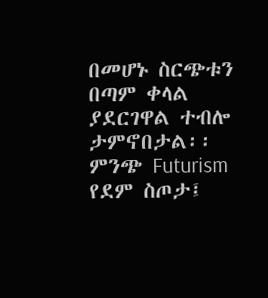በመሆኑ ስርጭቱን በጣም ቀላል ያደርገዋል ተብሎ ታምኖበታል፡፡
ምንጭ Futurism
የደም ስጦታ፤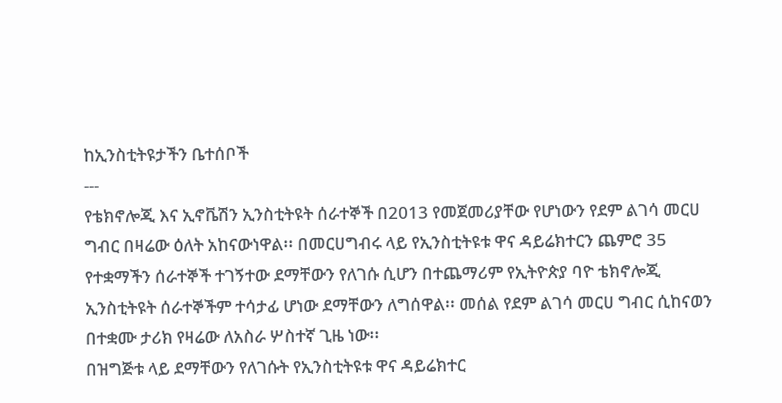ከኢንስቲትዩታችን ቤተሰቦች
---
የቴክኖሎጂ እና ኢኖቬሽን ኢንስቲትዩት ሰራተኞች በ2013 የመጀመሪያቸው የሆነውን የደም ልገሳ መርሀ ግብር በዛሬው ዕለት አከናውነዋል፡፡ በመርሀግብሩ ላይ የኢንስቲትዩቱ ዋና ዳይሬክተርን ጨምሮ 35 የተቋማችን ሰራተኞች ተገኝተው ደማቸውን የለገሱ ሲሆን በተጨማሪም የኢትዮጵያ ባዮ ቴክኖሎጂ ኢንስቲትዩት ሰራተኞችም ተሳታፊ ሆነው ደማቸውን ለግሰዋል፡፡ መሰል የደም ልገሳ መርሀ ግብር ሲከናወን በተቋሙ ታሪክ የዛሬው ለአስራ ሦስተኛ ጊዜ ነው፡፡
በዝግጅቱ ላይ ደማቸውን የለገሱት የኢንስቲትዩቱ ዋና ዳይሬክተር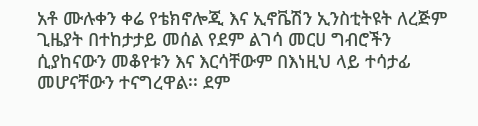አቶ ሙሉቀን ቀሬ የቴክኖሎጂ እና ኢኖቬሽን ኢንስቲትዩት ለረጅም ጊዜያት በተከታታይ መሰል የደም ልገሳ መርሀ ግብሮችን ሲያከናውን መቆየቱን እና እርሳቸውም በእነዚህ ላይ ተሳታፊ መሆናቸውን ተናግረዋል፡፡ ደም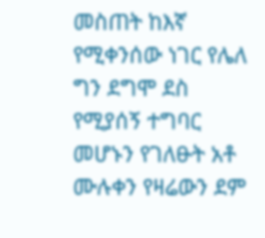መስጠት ከእኛ የሚቀንሰው ነገር የሌለ ግን ደግሞ ደስ የሚያሰኝ ተግባር መሆኑን የገለፁት አቶ ሙሉቀን የዛሬውን ደም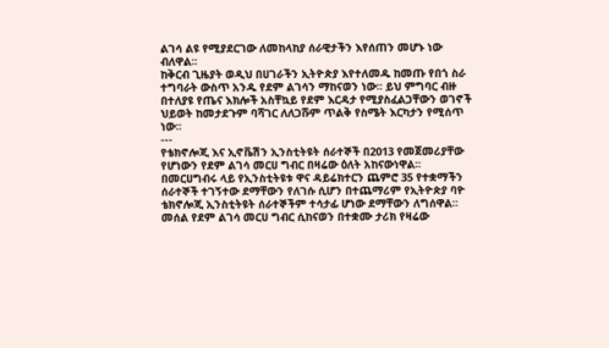ልገሳ ልዩ የሚያደርገው ለመከላከያ ሰራዊታችን እየሰጠን መሆኑ ነው ብለዋል፡፡
ከቅርብ ጊዜያት ወዲህ በሀገራችን ኢትዮጵያ እየተለመዱ ከመጡ የበጎ ስራ ተግባራት ውስጥ አንዱ የደም ልገሳን ማከናወን ነው፡፡ ይህ ምግባር ብዙ በተለያዩ የጤና እክሎች አስቸኳይ የደም እርዳታ የሚያስፈልጋቸውን ወገኖች ህይወት ከመታደጉም ባሻገር ለለጋሹም ጥልቅ የስሜት እርካታን የሚሰጥ ነው፡፡
---
የቴክኖሎጂ እና ኢኖቬሽን ኢንስቲትዩት ሰራተኞች በ2013 የመጀመሪያቸው የሆነውን የደም ልገሳ መርሀ ግብር በዛሬው ዕለት አከናውነዋል፡፡ በመርሀግብሩ ላይ የኢንስቲትዩቱ ዋና ዳይሬክተርን ጨምሮ 35 የተቋማችን ሰራተኞች ተገኝተው ደማቸውን የለገሱ ሲሆን በተጨማሪም የኢትዮጵያ ባዮ ቴክኖሎጂ ኢንስቲትዩት ሰራተኞችም ተሳታፊ ሆነው ደማቸውን ለግሰዋል፡፡ መሰል የደም ልገሳ መርሀ ግብር ሲከናወን በተቋሙ ታሪክ የዛሬው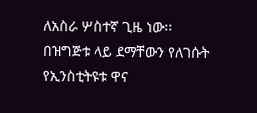ለአስራ ሦስተኛ ጊዜ ነው፡፡
በዝግጅቱ ላይ ደማቸውን የለገሱት የኢንስቲትዩቱ ዋና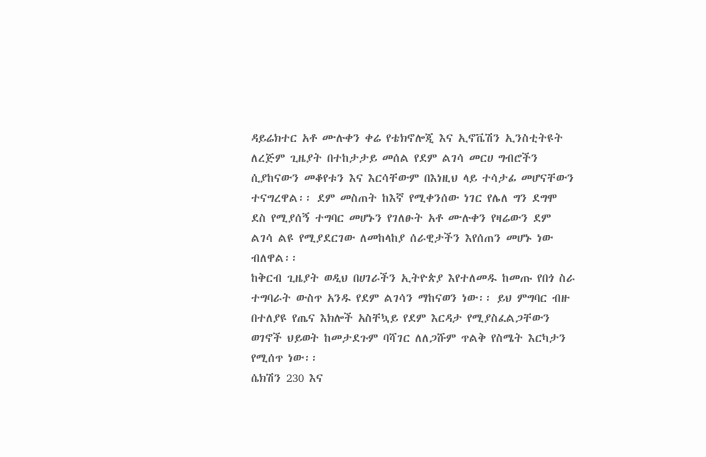ዳይሬክተር አቶ ሙሉቀን ቀሬ የቴክኖሎጂ እና ኢኖቬሽን ኢንስቲትዩት ለረጅም ጊዜያት በተከታታይ መሰል የደም ልገሳ መርሀ ግብሮችን ሲያከናውን መቆየቱን እና እርሳቸውም በእነዚህ ላይ ተሳታፊ መሆናቸውን ተናግረዋል፡፡ ደም መስጠት ከእኛ የሚቀንሰው ነገር የሌለ ግን ደግሞ ደስ የሚያሰኝ ተግባር መሆኑን የገለፁት አቶ ሙሉቀን የዛሬውን ደም ልገሳ ልዩ የሚያደርገው ለመከላከያ ሰራዊታችን እየሰጠን መሆኑ ነው ብለዋል፡፡
ከቅርብ ጊዜያት ወዲህ በሀገራችን ኢትዮጵያ እየተለመዱ ከመጡ የበጎ ስራ ተግባራት ውስጥ አንዱ የደም ልገሳን ማከናወን ነው፡፡ ይህ ምግባር ብዙ በተለያዩ የጤና እክሎች አስቸኳይ የደም እርዳታ የሚያስፈልጋቸውን ወገኖች ህይወት ከመታደጉም ባሻገር ለለጋሹም ጥልቅ የስሜት እርካታን የሚሰጥ ነው፡፡
ሴክሽን 230 እና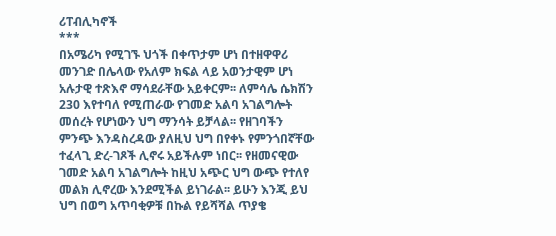ሪፐብሊካኖች
***
በአሜሪካ የሚገኙ ህጎች በቀጥታም ሆነ በተዘዋዋሪ መንገድ በሌላው የአለም ክፍል ላይ አወንታዊም ሆነ አሉታዊ ተጽእኖ ማሳደራቸው አይቀርም፡፡ ለምሳሌ ሴክሽን 230 እየተባለ የሚጠራው የገመድ አልባ አገልግሎት መሰረት የሆነውን ህግ ማንሳት ይቻላል፡፡ የዘገባችን ምንጭ እንዳስረዳው ያለዚህ ህግ በየቀኑ የምንጎበኛቸው ተፈላጊ ድረ-ገጾች ሊኖሩ አይችሉም ነበር፡፡ የዘመናዊው ገመድ አልባ አገልግሎት ከዚህ አጭር ህግ ውጭ የተለየ መልክ ሊኖረው እንደሚችል ይነገራል፡፡ ይሁን እንጂ ይህ ህግ በወግ አጥባቂዎቹ በኩል የይሻሻል ጥያቄ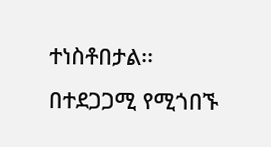ተነስቶበታል፡፡
በተደጋጋሚ የሚጎበኙ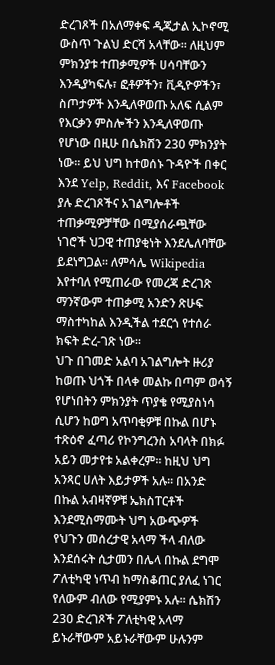ድረገጾች በአለማቀፍ ዲጂታል ኢኮኖሚ ውስጥ ጉልህ ድርሻ አላቸው፡፡ ለዚህም ምክንያቱ ተጠቃሚዎች ሀሳባቸውን እንዲያካፍሉ፣ ፎቶዎችን፣ ቪዲዮዎችን፣ ስጦታዎች እንዲለዋወጡ አለፍ ሲልም የእርቃን ምስሎችን እንዲለዋወጡ የሆነው በዚሁ በሴክሽን 230 ምክንያት ነው፡፡ ይህ ህግ ከተወሰኑ ጉዳዮች በቀር እንደ Yelp, Reddit, እና Facebook ያሉ ድረገጾችና አገልግሎቶች ተጠቃሚዎቻቸው በሚያሰራጯቸው ነገሮች ህጋዊ ተጠያቂነት እንደሌለባቸው ይደነግጋል፡፡ ለምሳሌ Wikipedia እየተባለ የሚጠራው የመረጃ ድረገጽ ማንኛውም ተጠቃሚ አንድን ጽሁፍ ማስተካከል እንዲችል ተደርጎ የተሰራ ክፍት ድረ-ገጽ ነው፡፡
ህጉ በገመድ አልባ አገልግሎት ዙሪያ ከወጡ ህጎች በላቀ መልኩ በጣም ወሳኝ የሆነበትን ምክንያት ጥያቄ የሚያስነሳ ሲሆን ከወግ አጥባቂዎቹ በኩል በሆኑ ተጽዕኖ ፈጣሪ የኮንግረንስ አባላት በክፉ አይን መታየቱ አልቀረም፡፡ ከዚህ ህግ አንጻር ሀለት እይታዎች አሉ፡፡ በአንድ በኩል አብዛኛዎቹ ኤክስፐርቶች እንደሚስማሙት ህግ አውጭዎች የህጉን መሰረታዊ አላማ ችላ ብለው እንደሰሩት ሲታመን በሌላ በኩል ደግሞ ፖለቲካዊ ነጥብ ከማስቆጠር ያለፈ ነገር የለውም ብለው የሚያምኑ አሉ፡፡ ሴክሽን 230 ድረገጾች ፖለቲካዊ አላማ ይኑራቸውም አይኑራቸውም ሁሉንም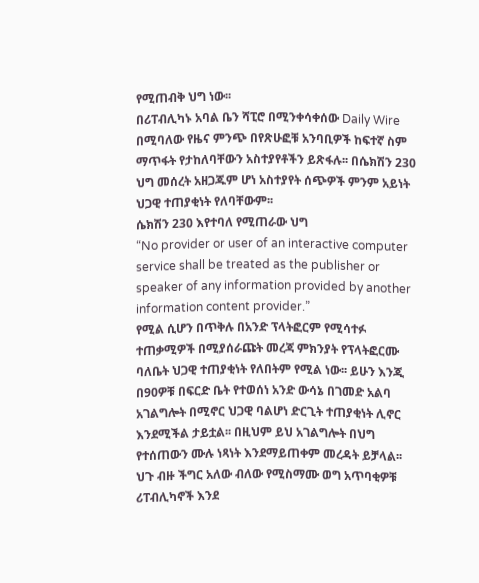የሚጠብቅ ህግ ነው፡፡
በሪፐብሊካኑ አባል ቤን ሻፒሮ በሚንቀሳቀሰው Daily Wire በሚባለው የዜና ምንጭ በየጽሁፎቹ አንባቢዎች ከፍተኛ ስም ማጥፋት የታከለባቸውን አስተያየቶችን ይጽፋሉ፡፡ በሴክሽን 230 ህግ መሰረት አዘጋጁም ሆነ አስተያየት ሰጭዎች ምንም አይነት ህጋዊ ተጠያቂነት የለባቸውም፡፡
ሴክሽን 230 እየተባለ የሚጠራው ህግ
“No provider or user of an interactive computer service shall be treated as the publisher or speaker of any information provided by another information content provider.”
የሚል ሲሆን በጥቅሉ በአንድ ፕላትፎርም የሚሳተፉ ተጠቃሚዎች በሚያሰራጩት መረጃ ምክንያት የፕላትፎርሙ ባለቤት ህጋዊ ተጠያቂነት የለበትም የሚል ነው፡፡ ይሁን እንጂ በ90ዎቹ በፍርድ ቤት የተወሰነ አንድ ውሳኔ በገመድ አልባ አገልግሎት በሚኖር ህጋዊ ባልሆነ ድርጊት ተጠያቂነት ሊኖር እንደሚችል ታይቷል፡፡ በዚህም ይህ አገልግሎት በህግ የተሰጠውን ሙሉ ነጻነት እንደማይጠቀም መረዳት ይቻላል፡፡
ህጉ ብዙ ችግር አለው ብለው የሚስማሙ ወግ አጥባቂዎቹ ሪፐብሊካኖች እንደ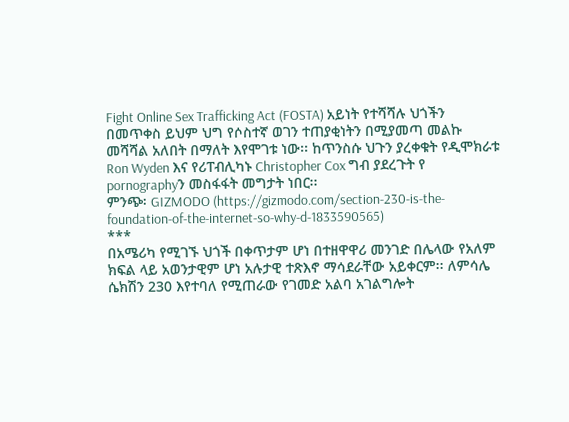Fight Online Sex Trafficking Act (FOSTA) አይነት የተሻሻሉ ህጎችን በመጥቀስ ይህም ህግ የሶስተኛ ወገን ተጠያቂነትን በሚያመጣ መልኩ መሻሻል አለበት በማለት እየሞገቱ ነው፡፡ ከጥንስሱ ህጉን ያረቀቁት የዲሞክራቱ Ron Wyden እና የሪፐብሊካኑ Christopher Cox ግብ ያደረጉት የ pornographyን መስፋፋት መግታት ነበር፡፡
ምንጭ፡ GIZMODO (https://gizmodo.com/section-230-is-the-foundation-of-the-internet-so-why-d-1833590565)
***
በአሜሪካ የሚገኙ ህጎች በቀጥታም ሆነ በተዘዋዋሪ መንገድ በሌላው የአለም ክፍል ላይ አወንታዊም ሆነ አሉታዊ ተጽእኖ ማሳደራቸው አይቀርም፡፡ ለምሳሌ ሴክሽን 230 እየተባለ የሚጠራው የገመድ አልባ አገልግሎት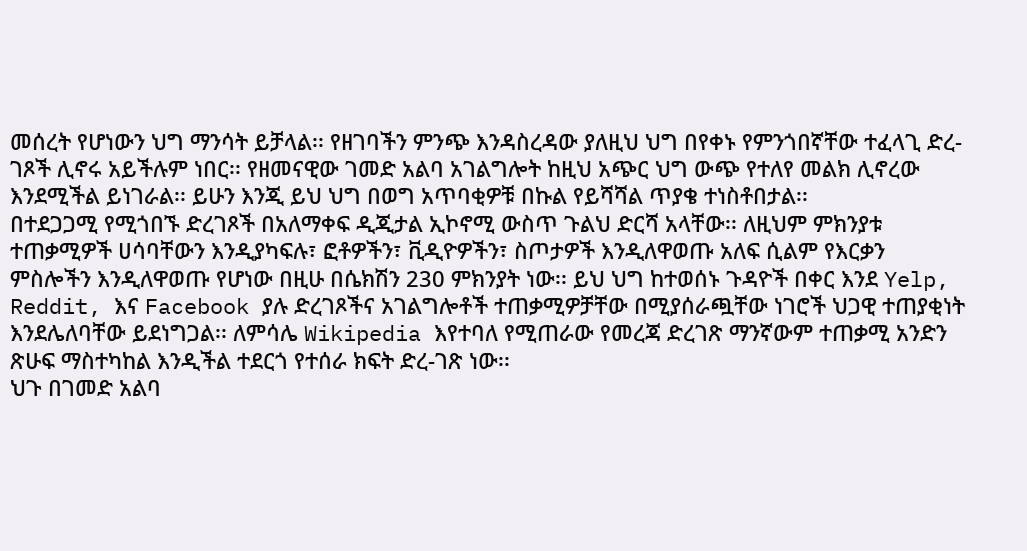መሰረት የሆነውን ህግ ማንሳት ይቻላል፡፡ የዘገባችን ምንጭ እንዳስረዳው ያለዚህ ህግ በየቀኑ የምንጎበኛቸው ተፈላጊ ድረ-ገጾች ሊኖሩ አይችሉም ነበር፡፡ የዘመናዊው ገመድ አልባ አገልግሎት ከዚህ አጭር ህግ ውጭ የተለየ መልክ ሊኖረው እንደሚችል ይነገራል፡፡ ይሁን እንጂ ይህ ህግ በወግ አጥባቂዎቹ በኩል የይሻሻል ጥያቄ ተነስቶበታል፡፡
በተደጋጋሚ የሚጎበኙ ድረገጾች በአለማቀፍ ዲጂታል ኢኮኖሚ ውስጥ ጉልህ ድርሻ አላቸው፡፡ ለዚህም ምክንያቱ ተጠቃሚዎች ሀሳባቸውን እንዲያካፍሉ፣ ፎቶዎችን፣ ቪዲዮዎችን፣ ስጦታዎች እንዲለዋወጡ አለፍ ሲልም የእርቃን ምስሎችን እንዲለዋወጡ የሆነው በዚሁ በሴክሽን 230 ምክንያት ነው፡፡ ይህ ህግ ከተወሰኑ ጉዳዮች በቀር እንደ Yelp, Reddit, እና Facebook ያሉ ድረገጾችና አገልግሎቶች ተጠቃሚዎቻቸው በሚያሰራጯቸው ነገሮች ህጋዊ ተጠያቂነት እንደሌለባቸው ይደነግጋል፡፡ ለምሳሌ Wikipedia እየተባለ የሚጠራው የመረጃ ድረገጽ ማንኛውም ተጠቃሚ አንድን ጽሁፍ ማስተካከል እንዲችል ተደርጎ የተሰራ ክፍት ድረ-ገጽ ነው፡፡
ህጉ በገመድ አልባ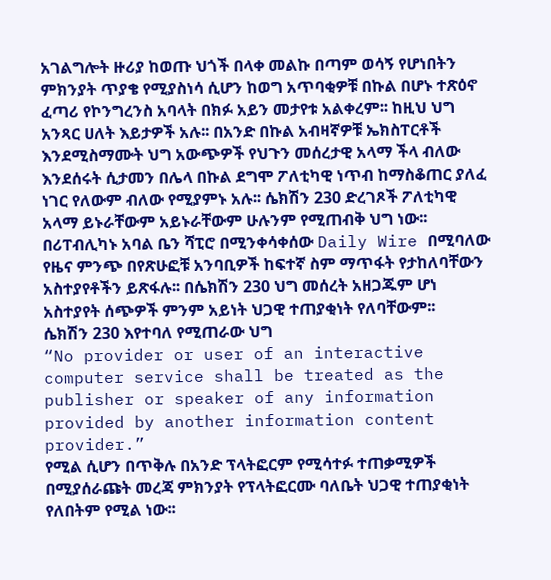አገልግሎት ዙሪያ ከወጡ ህጎች በላቀ መልኩ በጣም ወሳኝ የሆነበትን ምክንያት ጥያቄ የሚያስነሳ ሲሆን ከወግ አጥባቂዎቹ በኩል በሆኑ ተጽዕኖ ፈጣሪ የኮንግረንስ አባላት በክፉ አይን መታየቱ አልቀረም፡፡ ከዚህ ህግ አንጻር ሀለት እይታዎች አሉ፡፡ በአንድ በኩል አብዛኛዎቹ ኤክስፐርቶች እንደሚስማሙት ህግ አውጭዎች የህጉን መሰረታዊ አላማ ችላ ብለው እንደሰሩት ሲታመን በሌላ በኩል ደግሞ ፖለቲካዊ ነጥብ ከማስቆጠር ያለፈ ነገር የለውም ብለው የሚያምኑ አሉ፡፡ ሴክሽን 230 ድረገጾች ፖለቲካዊ አላማ ይኑራቸውም አይኑራቸውም ሁሉንም የሚጠብቅ ህግ ነው፡፡
በሪፐብሊካኑ አባል ቤን ሻፒሮ በሚንቀሳቀሰው Daily Wire በሚባለው የዜና ምንጭ በየጽሁፎቹ አንባቢዎች ከፍተኛ ስም ማጥፋት የታከለባቸውን አስተያየቶችን ይጽፋሉ፡፡ በሴክሽን 230 ህግ መሰረት አዘጋጁም ሆነ አስተያየት ሰጭዎች ምንም አይነት ህጋዊ ተጠያቂነት የለባቸውም፡፡
ሴክሽን 230 እየተባለ የሚጠራው ህግ
“No provider or user of an interactive computer service shall be treated as the publisher or speaker of any information provided by another information content provider.”
የሚል ሲሆን በጥቅሉ በአንድ ፕላትፎርም የሚሳተፉ ተጠቃሚዎች በሚያሰራጩት መረጃ ምክንያት የፕላትፎርሙ ባለቤት ህጋዊ ተጠያቂነት የለበትም የሚል ነው፡፡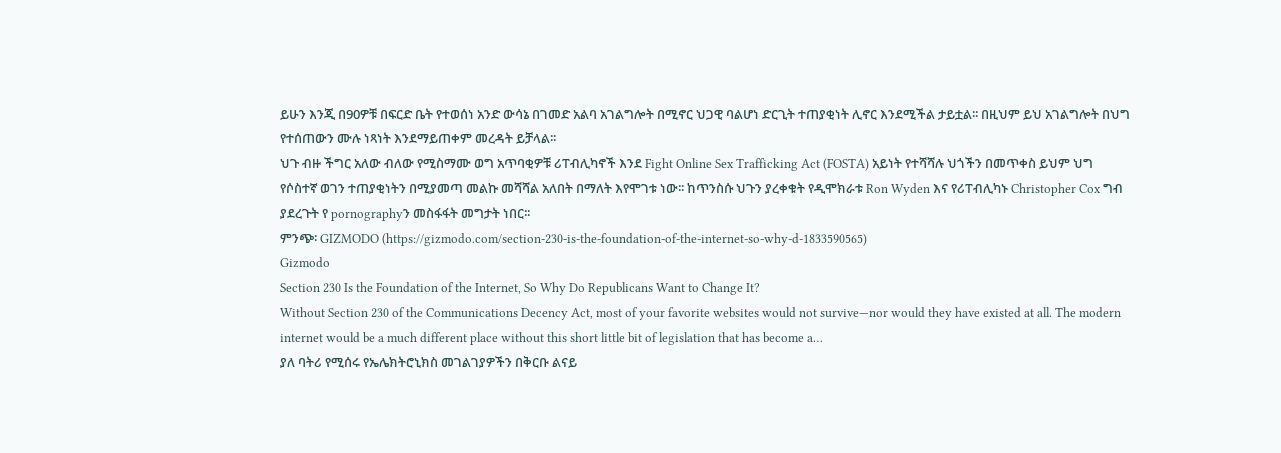ይሁን እንጂ በ90ዎቹ በፍርድ ቤት የተወሰነ አንድ ውሳኔ በገመድ አልባ አገልግሎት በሚኖር ህጋዊ ባልሆነ ድርጊት ተጠያቂነት ሊኖር እንደሚችል ታይቷል፡፡ በዚህም ይህ አገልግሎት በህግ የተሰጠውን ሙሉ ነጻነት እንደማይጠቀም መረዳት ይቻላል፡፡
ህጉ ብዙ ችግር አለው ብለው የሚስማሙ ወግ አጥባቂዎቹ ሪፐብሊካኖች እንደ Fight Online Sex Trafficking Act (FOSTA) አይነት የተሻሻሉ ህጎችን በመጥቀስ ይህም ህግ የሶስተኛ ወገን ተጠያቂነትን በሚያመጣ መልኩ መሻሻል አለበት በማለት እየሞገቱ ነው፡፡ ከጥንስሱ ህጉን ያረቀቁት የዲሞክራቱ Ron Wyden እና የሪፐብሊካኑ Christopher Cox ግብ ያደረጉት የ pornographyን መስፋፋት መግታት ነበር፡፡
ምንጭ፡ GIZMODO (https://gizmodo.com/section-230-is-the-foundation-of-the-internet-so-why-d-1833590565)
Gizmodo
Section 230 Is the Foundation of the Internet, So Why Do Republicans Want to Change It?
Without Section 230 of the Communications Decency Act, most of your favorite websites would not survive—nor would they have existed at all. The modern internet would be a much different place without this short little bit of legislation that has become a…
ያለ ባትሪ የሚሰሩ የኤሌክትሮኒክስ መገልገያዎችን በቅርቡ ልናይ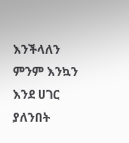እንችላለን
ምንም እንኳን እንደ ሀገር ያለንበት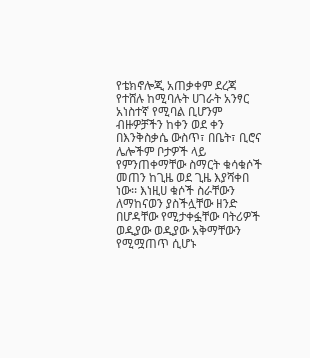የቴክኖሎጂ አጠቃቀም ደረጃ የተሸሉ ከሚባሉት ሀገራት አንፃር አነስተኛ የሚባል ቢሆንም ብዙዎቻችን ከቀን ወደ ቀን በእንቅስቃሴ ውስጥ፣ በቤት፣ ቢሮና ሌሎችም ቦታዎች ላይ የምንጠቀማቸው ስማርት ቁሳቁሶች መጠን ከጊዜ ወደ ጊዜ እያሻቀበ ነው፡፡ እነዚሀ ቁሶች ስራቸውን ለማከናወን ያስችሏቸው ዘንድ በሆዳቸው የሚታቀፏቸው ባትሪዎች ወዲያው ወዲያው አቅማቸውን የሚሟጠጥ ሲሆኑ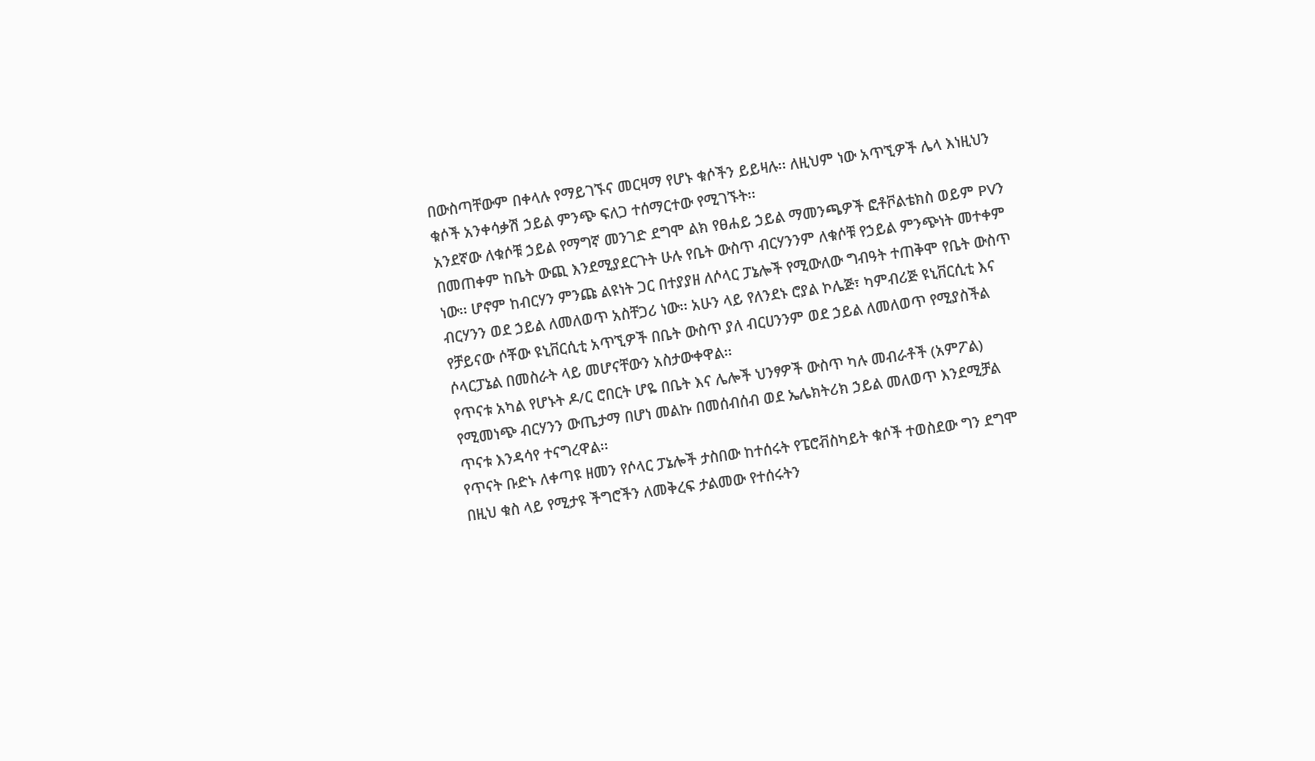በውስጣቸውም በቀላሉ የማይገኙና መርዛማ የሆኑ ቁሶችን ይይዛሉ፡፡ ለዚህም ነው አጥኚዎች ሌላ እነዚህን ቁሶች አንቀሳቃሽ ኃይል ምንጭ ፍለጋ ተሰማርተው የሚገኙት፡፡
አንደኛው ለቁሶቹ ኃይል የማግኛ መንገድ ደግሞ ልክ የፀሐይ ኃይል ማመንጫዎች ፎቶቮልቴክስ ወይም PVን በመጠቀም ከቤት ውጪ እንደሚያደርጉት ሁሉ የቤት ውስጥ ብርሃንንም ለቁሶቹ የኃይል ምንጭነት መተቀም ነው፡፡ ሆኖም ከብርሃን ምንጩ ልዩነት ጋር በተያያዘ ለሶላር ፓኔሎች የሚውለው ግብዓት ተጠቅሞ የቤት ውስጥ ብርሃንን ወደ ኃይል ለመለወጥ አስቸጋሪ ነው፡፡ አሁን ላይ የለንደኑ ሮያል ኮሌጅ፣ ካምብሪጅ ዩኒቨርሲቲ እና የቻይናው ሶቾው ዩኒቨርሲቲ አጥኚዎች በቤት ውስጥ ያለ ብርሀንንም ወደ ኃይል ለመለወጥ የሚያስችል ሶላርፓኔል በመስራት ላይ መሆናቸውን አስታውቀዋል፡፡
የጥናቱ አካል የሆኑት ዶ/ር ሮበርት ሆዬ በቤት እና ሌሎች ህንፃዎች ውስጥ ካሉ መብራቶች (አምፖል) የሚመነጭ ብርሃንን ውጤታማ በሆነ መልኩ በመሰብሰብ ወደ ኤሌክትሪክ ኃይል መለወጥ እንደሚቻል ጥናቱ እንዳሳየ ተናግረዋል፡፡
የጥናት ቡድኑ ለቀጣዩ ዘመን የሶላር ፓኔሎች ታስበው ከተሰሩት የፔሮቭስካይት ቁሶች ተወስደው ግን ደግሞ በዚህ ቁስ ላይ የሚታዩ ችግሮችን ለመቅረፍ ታልመው የተሰሩትን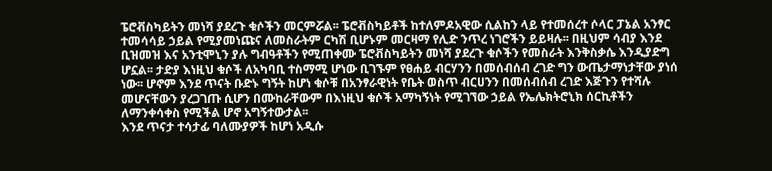ፔሮቭስካይትን መነሻ ያደረጉ ቁሶችን መርምሯል፡፡ ፔሮቭስካይቶች ከተለምዶአዊው ሲልከን ላይ የተመሰረተ ሶላር ፓኔል አንፃር ተመሳሳይ ኃይል የሚያመነጩና ለመስራትም ርካሽ ቢሆኑም መርዛማ የሊድ ንጥረ ነገሮችን ይይዛሉ፡፡ በዚህም ሳብያ እንደ ቢዝመዝ እና አንቲሞኒን ያሉ ግብዓቶችን የሚጠቀሙ ፔሮቭስካይትን መነሻ ያደረጉ ቁሶችን የመስራት እንቅስቃሴ እንዲያድግ ሆኗል፡፡ ታድያ እነዚህ ቁሶች ለአካባቢ ተስማሚ ሆነው ቢገኙም የፀሐይ ብርሃንን በመሰብሰብ ረገድ ግን ውጤታማነታቸው ያነሰ ነው፡፡ ሆኖም እንደ ጥናት ቡድኑ ግኝት ከሆነ ቁሶቹ በአንፃራዊነት የቤት ወስጥ ብርሀንን በመሰብሰብ ረገድ እጅጉን የተሻሉ መሆናቸውን ያረጋገጡ ሲሆን በሙከራቸውም በእነዚህ ቁሶች አማካኝነት የሚገኘው ኃይል የኤሌክትሮኒክ ሰርኪቶችን ለማንቀሳቀስ የሚችል ሆኖ አግኝተውታል፡፡
እንደ ጥናታ ተሳታፊ ባለሙያዎች ከሆነ አዲሱ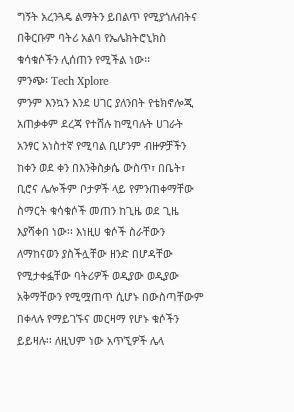ግኝት አረንጓዴ ልማትን ይበልጥ የሚያጎለብትና በቅርቡም ባትሪ አልባ የኤሌክትሮኒክስ ቁሳቁሶችን ሊሰጠን የሚችል ነው፡፡
ምንጭ፡ Tech Xplore
ምንም እንኳን እንደ ሀገር ያለንበት የቴክኖሎጂ አጠቃቀም ደረጃ የተሸሉ ከሚባሉት ሀገራት አንፃር አነስተኛ የሚባል ቢሆንም ብዙዎቻችን ከቀን ወደ ቀን በእንቅስቃሴ ውስጥ፣ በቤት፣ ቢሮና ሌሎችም ቦታዎች ላይ የምንጠቀማቸው ስማርት ቁሳቁሶች መጠን ከጊዜ ወደ ጊዜ እያሻቀበ ነው፡፡ እነዚሀ ቁሶች ስራቸውን ለማከናወን ያስችሏቸው ዘንድ በሆዳቸው የሚታቀፏቸው ባትሪዎች ወዲያው ወዲያው አቅማቸውን የሚሟጠጥ ሲሆኑ በውስጣቸውም በቀላሉ የማይገኙና መርዛማ የሆኑ ቁሶችን ይይዛሉ፡፡ ለዚህም ነው አጥኚዎች ሌላ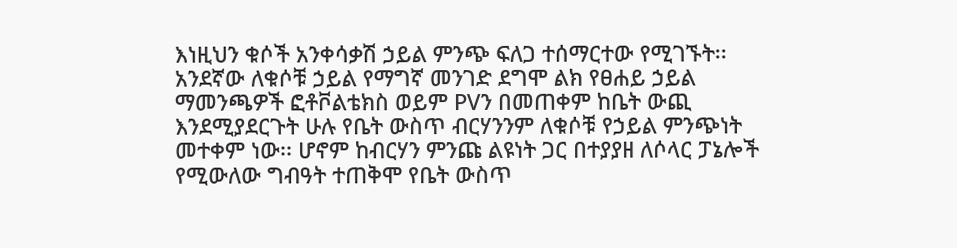እነዚህን ቁሶች አንቀሳቃሽ ኃይል ምንጭ ፍለጋ ተሰማርተው የሚገኙት፡፡
አንደኛው ለቁሶቹ ኃይል የማግኛ መንገድ ደግሞ ልክ የፀሐይ ኃይል ማመንጫዎች ፎቶቮልቴክስ ወይም PVን በመጠቀም ከቤት ውጪ እንደሚያደርጉት ሁሉ የቤት ውስጥ ብርሃንንም ለቁሶቹ የኃይል ምንጭነት መተቀም ነው፡፡ ሆኖም ከብርሃን ምንጩ ልዩነት ጋር በተያያዘ ለሶላር ፓኔሎች የሚውለው ግብዓት ተጠቅሞ የቤት ውስጥ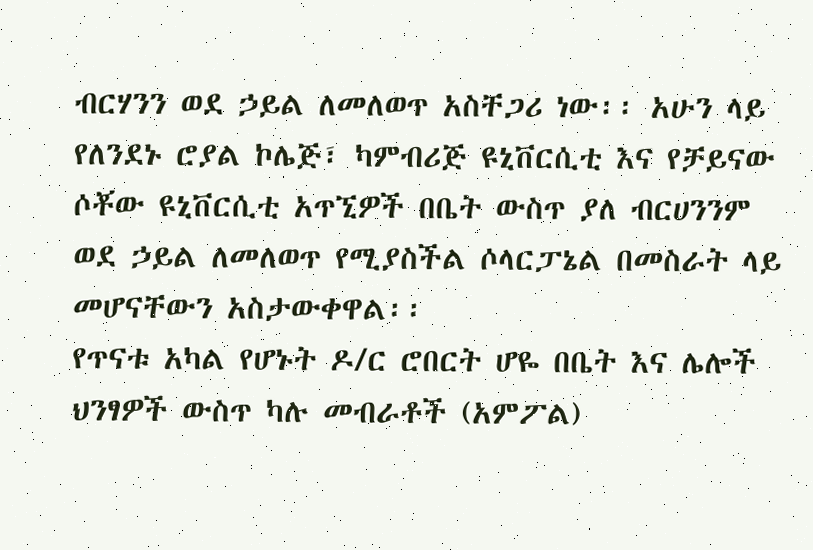ብርሃንን ወደ ኃይል ለመለወጥ አስቸጋሪ ነው፡፡ አሁን ላይ የለንደኑ ሮያል ኮሌጅ፣ ካምብሪጅ ዩኒቨርሲቲ እና የቻይናው ሶቾው ዩኒቨርሲቲ አጥኚዎች በቤት ውስጥ ያለ ብርሀንንም ወደ ኃይል ለመለወጥ የሚያስችል ሶላርፓኔል በመስራት ላይ መሆናቸውን አስታውቀዋል፡፡
የጥናቱ አካል የሆኑት ዶ/ር ሮበርት ሆዬ በቤት እና ሌሎች ህንፃዎች ውስጥ ካሉ መብራቶች (አምፖል)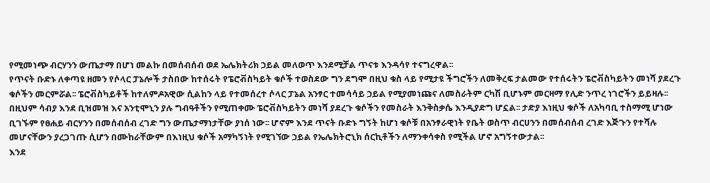የሚመነጭ ብርሃንን ውጤታማ በሆነ መልኩ በመሰብሰብ ወደ ኤሌክትሪክ ኃይል መለወጥ እንደሚቻል ጥናቱ እንዳሳየ ተናግረዋል፡፡
የጥናት ቡድኑ ለቀጣዩ ዘመን የሶላር ፓኔሎች ታስበው ከተሰሩት የፔሮቭስካይት ቁሶች ተወስደው ግን ደግሞ በዚህ ቁስ ላይ የሚታዩ ችግሮችን ለመቅረፍ ታልመው የተሰሩትን ፔሮቭስካይትን መነሻ ያደረጉ ቁሶችን መርምሯል፡፡ ፔሮቭስካይቶች ከተለምዶአዊው ሲልከን ላይ የተመሰረተ ሶላር ፓኔል አንፃር ተመሳሳይ ኃይል የሚያመነጩና ለመስራትም ርካሽ ቢሆኑም መርዛማ የሊድ ንጥረ ነገሮችን ይይዛሉ፡፡ በዚህም ሳብያ እንደ ቢዝመዝ እና አንቲሞኒን ያሉ ግብዓቶችን የሚጠቀሙ ፔሮቭስካይትን መነሻ ያደረጉ ቁሶችን የመስራት እንቅስቃሴ እንዲያድግ ሆኗል፡፡ ታድያ እነዚህ ቁሶች ለአካባቢ ተስማሚ ሆነው ቢገኙም የፀሐይ ብርሃንን በመሰብሰብ ረገድ ግን ውጤታማነታቸው ያነሰ ነው፡፡ ሆኖም እንደ ጥናት ቡድኑ ግኝት ከሆነ ቁሶቹ በአንፃራዊነት የቤት ወስጥ ብርሀንን በመሰብሰብ ረገድ እጅጉን የተሻሉ መሆናቸውን ያረጋገጡ ሲሆን በሙከራቸውም በእነዚህ ቁሶች አማካኝነት የሚገኘው ኃይል የኤሌክትሮኒክ ሰርኪቶችን ለማንቀሳቀስ የሚችል ሆኖ አግኝተውታል፡፡
እንደ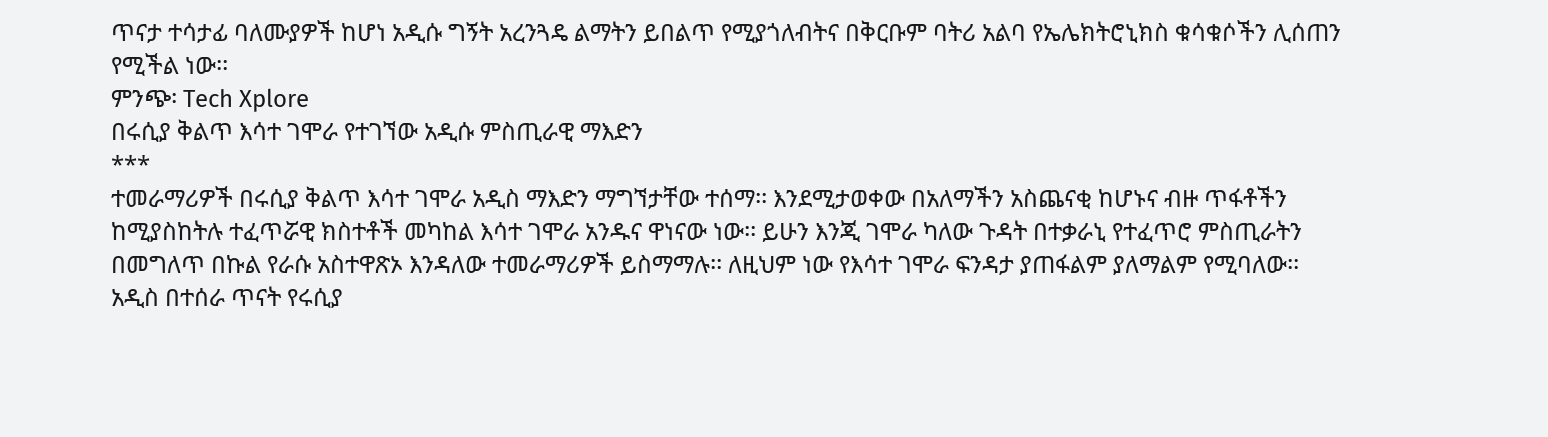ጥናታ ተሳታፊ ባለሙያዎች ከሆነ አዲሱ ግኝት አረንጓዴ ልማትን ይበልጥ የሚያጎለብትና በቅርቡም ባትሪ አልባ የኤሌክትሮኒክስ ቁሳቁሶችን ሊሰጠን የሚችል ነው፡፡
ምንጭ፡ Tech Xplore
በሩሲያ ቅልጥ እሳተ ገሞራ የተገኘው አዲሱ ምስጢራዊ ማእድን
***
ተመራማሪዎች በሩሲያ ቅልጥ እሳተ ገሞራ አዲስ ማእድን ማግኘታቸው ተሰማ፡፡ እንደሚታወቀው በአለማችን አስጨናቂ ከሆኑና ብዙ ጥፋቶችን ከሚያስከትሉ ተፈጥሯዊ ክስተቶች መካከል እሳተ ገሞራ አንዱና ዋነናው ነው፡፡ ይሁን እንጂ ገሞራ ካለው ጉዳት በተቃራኒ የተፈጥሮ ምስጢራትን በመግለጥ በኩል የራሱ አስተዋጽኦ እንዳለው ተመራማሪዎች ይስማማሉ፡፡ ለዚህም ነው የእሳተ ገሞራ ፍንዳታ ያጠፋልም ያለማልም የሚባለው፡፡
አዲስ በተሰራ ጥናት የሩሲያ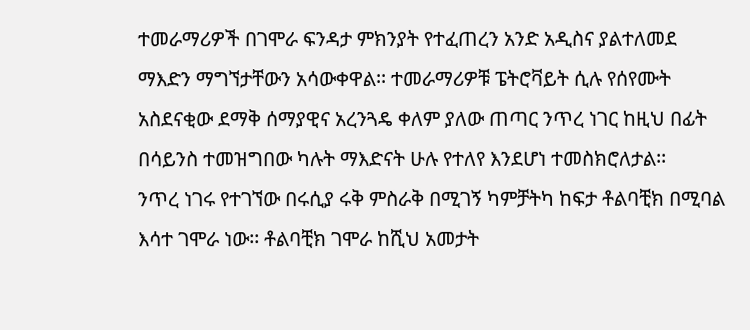ተመራማሪዎች በገሞራ ፍንዳታ ምክንያት የተፈጠረን አንድ አዲስና ያልተለመደ ማእድን ማግኘታቸውን አሳውቀዋል፡፡ ተመራማሪዎቹ ፔትሮቫይት ሲሉ የሰየሙት አስደናቂው ደማቅ ሰማያዊና አረንጓዴ ቀለም ያለው ጠጣር ንጥረ ነገር ከዚህ በፊት በሳይንስ ተመዝግበው ካሉት ማእድናት ሁሉ የተለየ እንደሆነ ተመስክሮለታል፡፡
ንጥረ ነገሩ የተገኘው በሩሲያ ሩቅ ምስራቅ በሚገኝ ካምቻትካ ከፍታ ቶልባቺክ በሚባል እሳተ ገሞራ ነው፡፡ ቶልባቺክ ገሞራ ከሺህ አመታት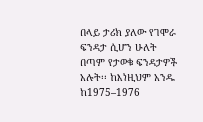በላይ ታሪክ ያለው የገሞራ ፍንዳታ ሲሆን ሁለት በጣም የታወቁ ፍንዳታዎች አሉት፡፡ ከእነዚህም አንዱ ከ1975–1976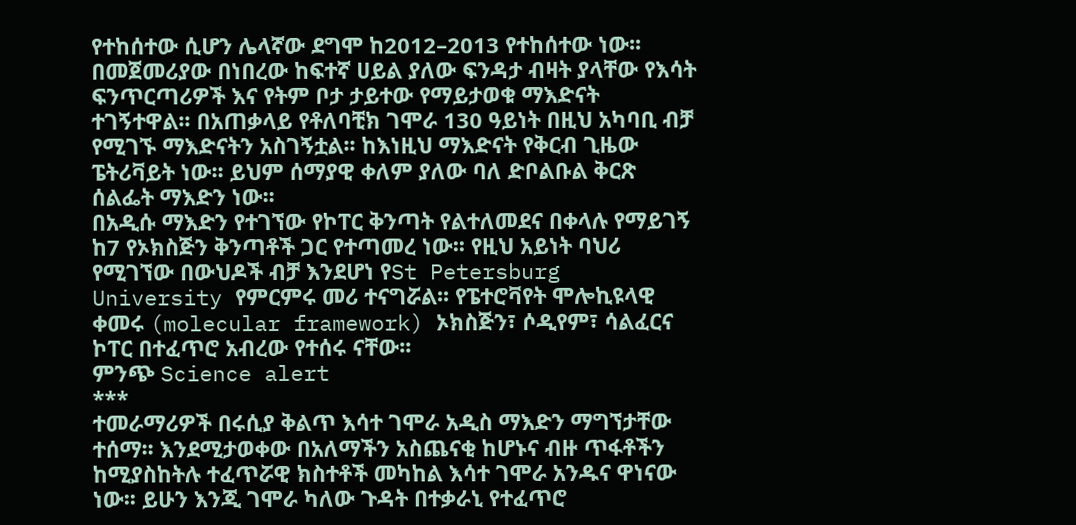የተከሰተው ሲሆን ሌላኛው ደግሞ ከ2012–2013 የተከሰተው ነው፡፡
በመጀመሪያው በነበረው ከፍተኛ ሀይል ያለው ፍንዳታ ብዛት ያላቸው የእሳት ፍንጥርጣሪዎች እና የትም ቦታ ታይተው የማይታወቁ ማእድናት ተገኝተዋል፡፡ በአጠቃላይ የቶለባቺክ ገሞራ 130 ዓይነት በዚህ አካባቢ ብቻ የሚገኙ ማእድናትን አስገኝቷል፡፡ ከእነዚህ ማእድናት የቅርብ ጊዜው ፔትሪቫይት ነው፡፡ ይህም ሰማያዊ ቀለም ያለው ባለ ድቦልቡል ቅርጽ ሰልፌት ማእድን ነው፡፡
በአዲሱ ማእድን የተገኘው የኮፐር ቅንጣት የልተለመደና በቀላሉ የማይገኝ ከ7 የኦክስጅን ቅንጣቶች ጋር የተጣመረ ነው፡፡ የዚህ አይነት ባህሪ የሚገኘው በውህዶች ብቻ እንደሆነ የSt Petersburg University የምርምሩ መሪ ተናግሯል፡፡ የፔተሮቫየት ሞሎኪዩላዊ ቀመሩ (molecular framework) ኦክስጅን፣ ሶዲየም፣ ሳልፈርና ኮፐር በተፈጥሮ አብረው የተሰሩ ናቸው፡፡
ምንጭ Science alert
***
ተመራማሪዎች በሩሲያ ቅልጥ እሳተ ገሞራ አዲስ ማእድን ማግኘታቸው ተሰማ፡፡ እንደሚታወቀው በአለማችን አስጨናቂ ከሆኑና ብዙ ጥፋቶችን ከሚያስከትሉ ተፈጥሯዊ ክስተቶች መካከል እሳተ ገሞራ አንዱና ዋነናው ነው፡፡ ይሁን እንጂ ገሞራ ካለው ጉዳት በተቃራኒ የተፈጥሮ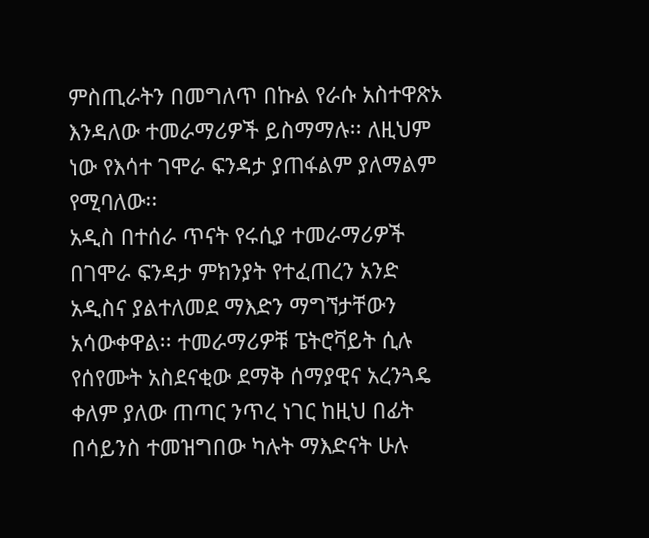ምስጢራትን በመግለጥ በኩል የራሱ አስተዋጽኦ እንዳለው ተመራማሪዎች ይስማማሉ፡፡ ለዚህም ነው የእሳተ ገሞራ ፍንዳታ ያጠፋልም ያለማልም የሚባለው፡፡
አዲስ በተሰራ ጥናት የሩሲያ ተመራማሪዎች በገሞራ ፍንዳታ ምክንያት የተፈጠረን አንድ አዲስና ያልተለመደ ማእድን ማግኘታቸውን አሳውቀዋል፡፡ ተመራማሪዎቹ ፔትሮቫይት ሲሉ የሰየሙት አስደናቂው ደማቅ ሰማያዊና አረንጓዴ ቀለም ያለው ጠጣር ንጥረ ነገር ከዚህ በፊት በሳይንስ ተመዝግበው ካሉት ማእድናት ሁሉ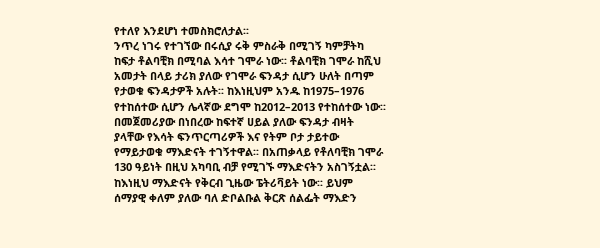የተለየ እንደሆነ ተመስክሮለታል፡፡
ንጥረ ነገሩ የተገኘው በሩሲያ ሩቅ ምስራቅ በሚገኝ ካምቻትካ ከፍታ ቶልባቺክ በሚባል እሳተ ገሞራ ነው፡፡ ቶልባቺክ ገሞራ ከሺህ አመታት በላይ ታሪክ ያለው የገሞራ ፍንዳታ ሲሆን ሁለት በጣም የታወቁ ፍንዳታዎች አሉት፡፡ ከእነዚህም አንዱ ከ1975–1976 የተከሰተው ሲሆን ሌላኛው ደግሞ ከ2012–2013 የተከሰተው ነው፡፡
በመጀመሪያው በነበረው ከፍተኛ ሀይል ያለው ፍንዳታ ብዛት ያላቸው የእሳት ፍንጥርጣሪዎች እና የትም ቦታ ታይተው የማይታወቁ ማእድናት ተገኝተዋል፡፡ በአጠቃላይ የቶለባቺክ ገሞራ 130 ዓይነት በዚህ አካባቢ ብቻ የሚገኙ ማእድናትን አስገኝቷል፡፡ ከእነዚህ ማእድናት የቅርብ ጊዜው ፔትሪቫይት ነው፡፡ ይህም ሰማያዊ ቀለም ያለው ባለ ድቦልቡል ቅርጽ ሰልፌት ማእድን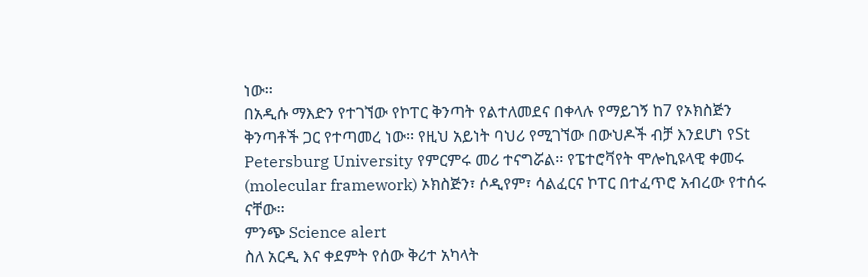ነው፡፡
በአዲሱ ማእድን የተገኘው የኮፐር ቅንጣት የልተለመደና በቀላሉ የማይገኝ ከ7 የኦክስጅን ቅንጣቶች ጋር የተጣመረ ነው፡፡ የዚህ አይነት ባህሪ የሚገኘው በውህዶች ብቻ እንደሆነ የSt Petersburg University የምርምሩ መሪ ተናግሯል፡፡ የፔተሮቫየት ሞሎኪዩላዊ ቀመሩ (molecular framework) ኦክስጅን፣ ሶዲየም፣ ሳልፈርና ኮፐር በተፈጥሮ አብረው የተሰሩ ናቸው፡፡
ምንጭ Science alert
ስለ አርዲ እና ቀደምት የሰው ቅሪተ አካላት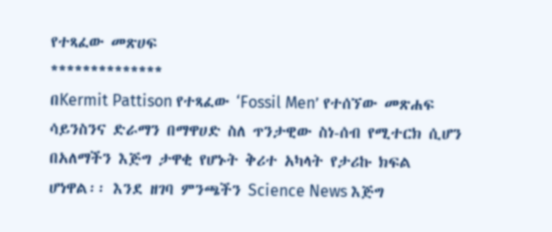የተጻፈው መጽሀፍ
**************
በKermit Pattison የተጻፈው ‘Fossil Men’ የተሰኘው መጽሐፍ ሳይንስንና ድራማን በማዋሀድ ስለ ጥንታዊው ስነ-ሰብ የሚተርክ ሲሆን በአለማችን እጅግ ታዋቂ የሆኑት ቅሪተ አካላት የታሪኩ ክፍል ሆነዋል፡፡ እንደ ዘገባ ምንጫችን Science News እጅግ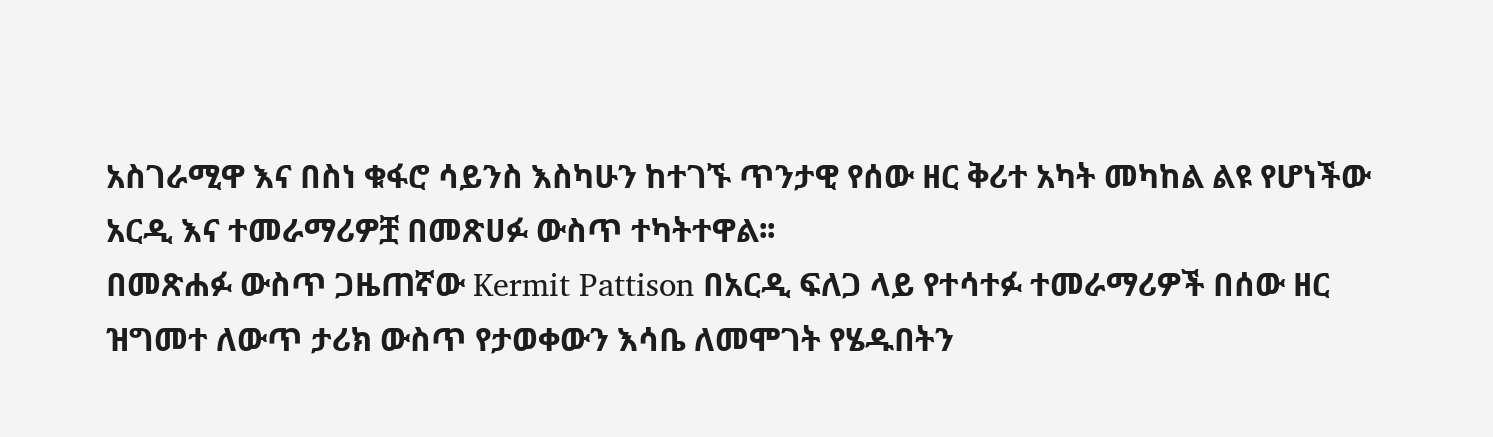አስገራሚዋ እና በስነ ቁፋሮ ሳይንስ እስካሁን ከተገኙ ጥንታዊ የሰው ዘር ቅሪተ አካት መካከል ልዩ የሆነችው አርዲ እና ተመራማሪዎቿ በመጽሀፉ ውስጥ ተካትተዋል፡፡
በመጽሐፉ ውስጥ ጋዜጠኛው Kermit Pattison በአርዲ ፍለጋ ላይ የተሳተፉ ተመራማሪዎች በሰው ዘር ዝግመተ ለውጥ ታሪክ ውስጥ የታወቀውን እሳቤ ለመሞገት የሄዱበትን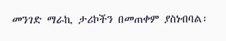መንገድ ማራኪ ታሪኮችን በመጠቀም ያስነብባል፡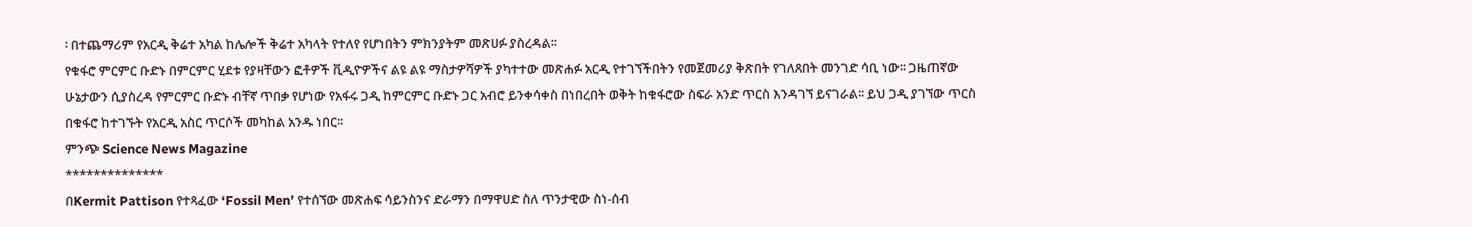፡ በተጨማሪም የአርዲ ቅሬተ አካል ከሌሎች ቅሬተ አካላት የተለየ የሆነበትን ምክንያትም መጽሀፉ ያስረዳል፡፡
የቁፋሮ ምርምር ቡድኑ በምርምር ሂደቱ የያዛቸውን ፎቶዎች ቪዲዮዎችና ልዩ ልዩ ማስታዎሻዎች ያካተተው መጽሐፉ አርዲ የተገኘችበትን የመጀመሪያ ቅጽበት የገለጸበት መንገድ ሳቢ ነው፡፡ ጋዜጠኛው ሁኔታውን ሲያስረዳ የምርምር ቡድኑ ብቸኛ ጥበቃ የሆነው የአፋሩ ጋዲ ከምርምር ቡድኑ ጋር አብሮ ይንቀሳቀስ በነበረበት ወቅት ከቁፋሮው ስፍራ አንድ ጥርስ እንዳገኘ ይናገራል፡፡ ይህ ጋዲ ያገኘው ጥርስ በቁፋሮ ከተገኙት የአርዲ አስር ጥርሶች መካከል አንዱ ነበር፡፡
ምንጭ Science News Magazine
**************
በKermit Pattison የተጻፈው ‘Fossil Men’ የተሰኘው መጽሐፍ ሳይንስንና ድራማን በማዋሀድ ስለ ጥንታዊው ስነ-ሰብ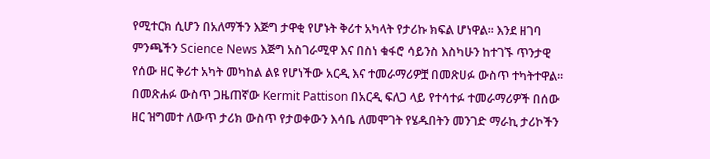የሚተርክ ሲሆን በአለማችን እጅግ ታዋቂ የሆኑት ቅሪተ አካላት የታሪኩ ክፍል ሆነዋል፡፡ እንደ ዘገባ ምንጫችን Science News እጅግ አስገራሚዋ እና በስነ ቁፋሮ ሳይንስ እስካሁን ከተገኙ ጥንታዊ የሰው ዘር ቅሪተ አካት መካከል ልዩ የሆነችው አርዲ እና ተመራማሪዎቿ በመጽሀፉ ውስጥ ተካትተዋል፡፡
በመጽሐፉ ውስጥ ጋዜጠኛው Kermit Pattison በአርዲ ፍለጋ ላይ የተሳተፉ ተመራማሪዎች በሰው ዘር ዝግመተ ለውጥ ታሪክ ውስጥ የታወቀውን እሳቤ ለመሞገት የሄዱበትን መንገድ ማራኪ ታሪኮችን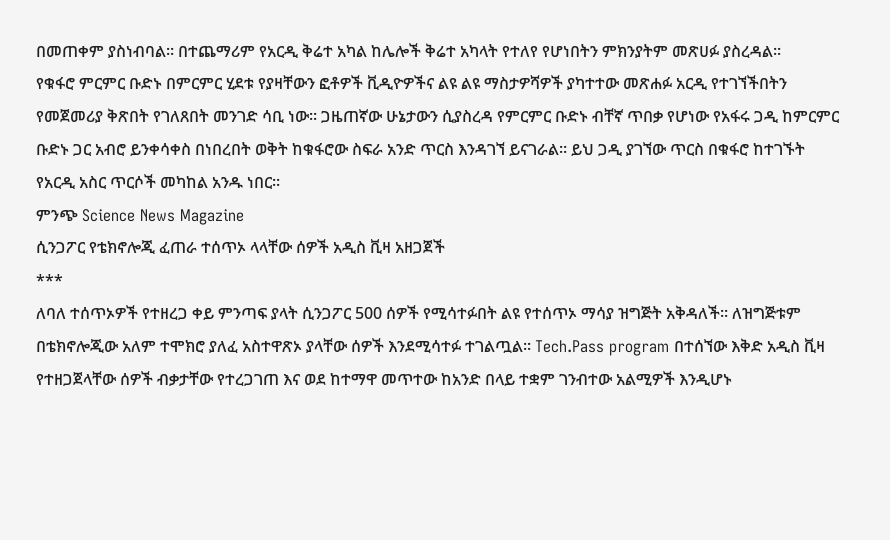በመጠቀም ያስነብባል፡፡ በተጨማሪም የአርዲ ቅሬተ አካል ከሌሎች ቅሬተ አካላት የተለየ የሆነበትን ምክንያትም መጽሀፉ ያስረዳል፡፡
የቁፋሮ ምርምር ቡድኑ በምርምር ሂደቱ የያዛቸውን ፎቶዎች ቪዲዮዎችና ልዩ ልዩ ማስታዎሻዎች ያካተተው መጽሐፉ አርዲ የተገኘችበትን የመጀመሪያ ቅጽበት የገለጸበት መንገድ ሳቢ ነው፡፡ ጋዜጠኛው ሁኔታውን ሲያስረዳ የምርምር ቡድኑ ብቸኛ ጥበቃ የሆነው የአፋሩ ጋዲ ከምርምር ቡድኑ ጋር አብሮ ይንቀሳቀስ በነበረበት ወቅት ከቁፋሮው ስፍራ አንድ ጥርስ እንዳገኘ ይናገራል፡፡ ይህ ጋዲ ያገኘው ጥርስ በቁፋሮ ከተገኙት የአርዲ አስር ጥርሶች መካከል አንዱ ነበር፡፡
ምንጭ Science News Magazine
ሲንጋፖር የቴክኖሎጂ ፈጠራ ተሰጥኦ ላላቸው ሰዎች አዲስ ቪዛ አዘጋጀች
***
ለባለ ተሰጥኦዎች የተዘረጋ ቀይ ምንጣፍ ያላት ሲንጋፖር 500 ሰዎች የሚሳተፉበት ልዩ የተሰጥኦ ማሳያ ዝግጅት አቅዳለች፡፡ ለዝግጅቱም በቴክኖሎጂው አለም ተሞክሮ ያለፈ አስተዋጽኦ ያላቸው ሰዎች እንደሚሳተፉ ተገልጧል፡፡ Tech.Pass program በተሰኘው እቅድ አዲስ ቪዛ የተዘጋጀላቸው ሰዎች ብቃታቸው የተረጋገጠ እና ወደ ከተማዋ መጥተው ከአንድ በላይ ተቋም ገንብተው አልሚዎች እንዲሆኑ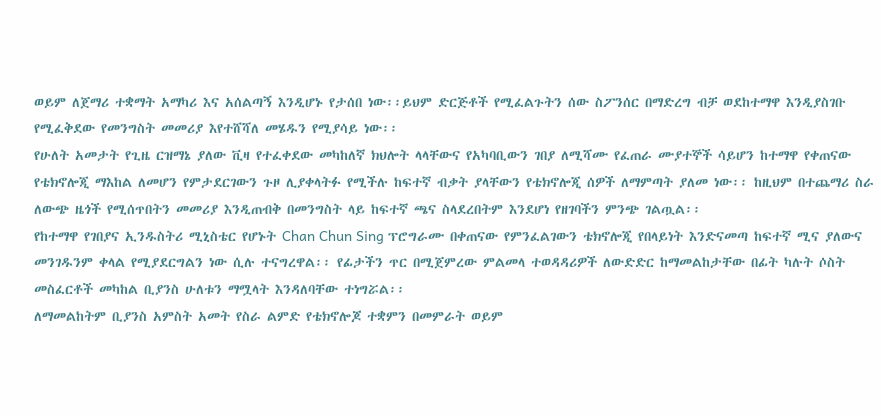ወይም ለጀማሪ ተቋማት አማካሪ እና አሰልጣኝ እንዲሆኑ የታሰበ ነው፡፡ይህም ድርጅቶች የሚፈልጉትን ሰው ስፖንሰር በማድረግ ብቻ ወደከተማዋ እንዲያስገቡ የሚፈቅደው የመንግስት መመሪያ እየተሸሻለ መሄዱን የሚያሳይ ነው፡፡
የሁለት አመታት የጊዜ ርዝማኔ ያለው ቪዛ የተፈቀደው መካከለኛ ክህሎት ላላቸውና የአካባቢውን ገበያ ለሚሻሙ የፈጠራ ሙያተኞች ሳይሆን ከተማዋ የቀጠናው የቴክኖሎጂ ማእከል ለመሆን የምታደርገውን ጉዞ ሊያቀላትፉ የሚችሉ ከፍተኛ ብቃት ያላቸውን የቴክኖሎጂ ሰዎች ለማምጣት ያለመ ነው፡፡ ከዚህም በተጨማሪ ስራ ለውጭ ዜጎች የሚሰጥበትን መመሪያ እንዲጠብቅ በመንግስት ላይ ከፍተኛ ጫና ስላደረበትም እንደሆነ የዘገባችን ምንጭ ገልጧል፡፡
የከተማዋ የገበያና ኢንዱስትሪ ሚኒስቴር የሆኑት Chan Chun Sing ፕሮግራሙ በቀጠናው የምንፈልገውን ቴክኖሎጂ የበላይነት እንድናመጣ ከፍተኛ ሚና ያለውና መንገዱንም ቀላል የሚያደርግልን ነው ሲሉ ተናግረዋል፡፡ የፊታችን ጥር በሚጀምረው ምልመላ ተወዳዳሪዎች ለውድድር ከማመልከታቸው በፊት ካሉት ሶስት መስፈርቶች መካከል ቢያንስ ሁለቱን ማሟላት እንዳለባቸው ተነግሯል፡፡
ለማመልከትም ቢያንስ አምስት አመት የስራ ልምድ የቴክኖሎጆ ተቋምን በመምራት ወይም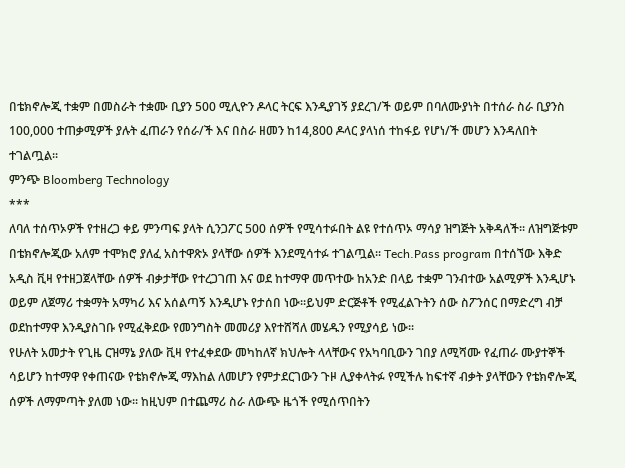በቴክኖሎጂ ተቋም በመስራት ተቋሙ ቢያን 500 ሚሊዮን ዶላር ትርፍ እንዲያገኝ ያደረገ/ች ወይም በባለሙያነት በተሰራ ስራ ቢያንስ 100,000 ተጠቃሚዎች ያሉት ፈጠራን የሰራ/ች እና በስራ ዘመን ከ14,800 ዶላር ያላነሰ ተከፋይ የሆነ/ች መሆን እንዳለበት ተገልጧል፡፡
ምንጭ Bloomberg Technology
***
ለባለ ተሰጥኦዎች የተዘረጋ ቀይ ምንጣፍ ያላት ሲንጋፖር 500 ሰዎች የሚሳተፉበት ልዩ የተሰጥኦ ማሳያ ዝግጅት አቅዳለች፡፡ ለዝግጅቱም በቴክኖሎጂው አለም ተሞክሮ ያለፈ አስተዋጽኦ ያላቸው ሰዎች እንደሚሳተፉ ተገልጧል፡፡ Tech.Pass program በተሰኘው እቅድ አዲስ ቪዛ የተዘጋጀላቸው ሰዎች ብቃታቸው የተረጋገጠ እና ወደ ከተማዋ መጥተው ከአንድ በላይ ተቋም ገንብተው አልሚዎች እንዲሆኑ ወይም ለጀማሪ ተቋማት አማካሪ እና አሰልጣኝ እንዲሆኑ የታሰበ ነው፡፡ይህም ድርጅቶች የሚፈልጉትን ሰው ስፖንሰር በማድረግ ብቻ ወደከተማዋ እንዲያስገቡ የሚፈቅደው የመንግስት መመሪያ እየተሸሻለ መሄዱን የሚያሳይ ነው፡፡
የሁለት አመታት የጊዜ ርዝማኔ ያለው ቪዛ የተፈቀደው መካከለኛ ክህሎት ላላቸውና የአካባቢውን ገበያ ለሚሻሙ የፈጠራ ሙያተኞች ሳይሆን ከተማዋ የቀጠናው የቴክኖሎጂ ማእከል ለመሆን የምታደርገውን ጉዞ ሊያቀላትፉ የሚችሉ ከፍተኛ ብቃት ያላቸውን የቴክኖሎጂ ሰዎች ለማምጣት ያለመ ነው፡፡ ከዚህም በተጨማሪ ስራ ለውጭ ዜጎች የሚሰጥበትን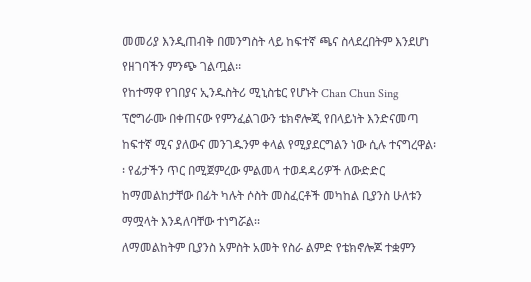መመሪያ እንዲጠብቅ በመንግስት ላይ ከፍተኛ ጫና ስላደረበትም እንደሆነ የዘገባችን ምንጭ ገልጧል፡፡
የከተማዋ የገበያና ኢንዱስትሪ ሚኒስቴር የሆኑት Chan Chun Sing ፕሮግራሙ በቀጠናው የምንፈልገውን ቴክኖሎጂ የበላይነት እንድናመጣ ከፍተኛ ሚና ያለውና መንገዱንም ቀላል የሚያደርግልን ነው ሲሉ ተናግረዋል፡፡ የፊታችን ጥር በሚጀምረው ምልመላ ተወዳዳሪዎች ለውድድር ከማመልከታቸው በፊት ካሉት ሶስት መስፈርቶች መካከል ቢያንስ ሁለቱን ማሟላት እንዳለባቸው ተነግሯል፡፡
ለማመልከትም ቢያንስ አምስት አመት የስራ ልምድ የቴክኖሎጆ ተቋምን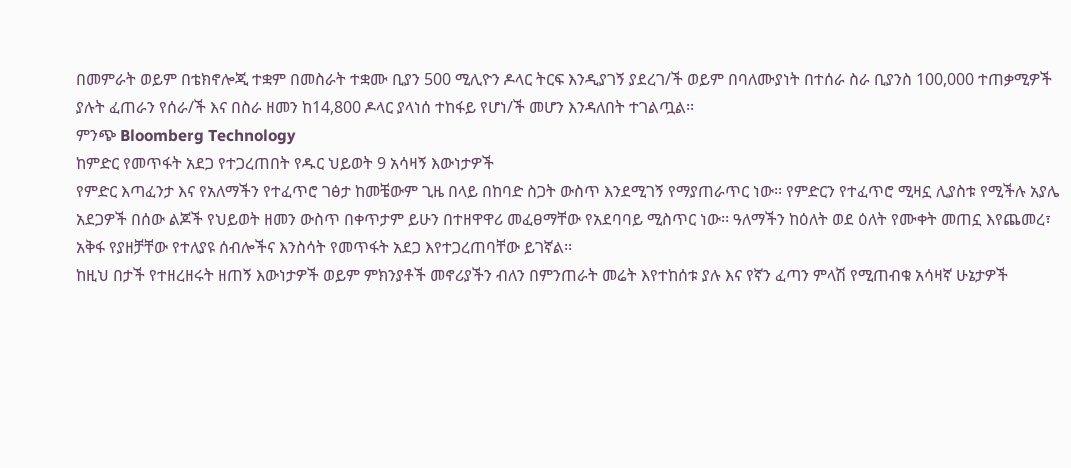በመምራት ወይም በቴክኖሎጂ ተቋም በመስራት ተቋሙ ቢያን 500 ሚሊዮን ዶላር ትርፍ እንዲያገኝ ያደረገ/ች ወይም በባለሙያነት በተሰራ ስራ ቢያንስ 100,000 ተጠቃሚዎች ያሉት ፈጠራን የሰራ/ች እና በስራ ዘመን ከ14,800 ዶላር ያላነሰ ተከፋይ የሆነ/ች መሆን እንዳለበት ተገልጧል፡፡
ምንጭ Bloomberg Technology
ከምድር የመጥፋት አደጋ የተጋረጠበት የዱር ህይወት 9 አሳዛኝ እውነታዎች
የምድር እጣፈንታ እና የአለማችን የተፈጥሮ ገፅታ ከመቼውም ጊዜ በላይ በከባድ ስጋት ውስጥ እንደሚገኝ የማያጠራጥር ነው፡፡ የምድርን የተፈጥሮ ሚዛኗ ሊያስቱ የሚችሉ አያሌ አደጋዎች በሰው ልጆች የህይወት ዘመን ውስጥ በቀጥታም ይሁን በተዘዋዋሪ መፈፀማቸው የአደባባይ ሚስጥር ነው፡፡ ዓለማችን ከዕለት ወደ ዕለት የሙቀት መጠኗ እየጨመረ፣ አቅፋ የያዘቻቸው የተለያዩ ሰብሎችና እንስሳት የመጥፋት አደጋ እየተጋረጠባቸው ይገኛል፡፡
ከዚህ በታች የተዘረዘሩት ዘጠኝ እውነታዎች ወይም ምክንያቶች መኖሪያችን ብለን በምንጠራት መሬት እየተከሰቱ ያሉ እና የኛን ፈጣን ምላሽ የሚጠብቁ አሳዛኛ ሁኔታዎች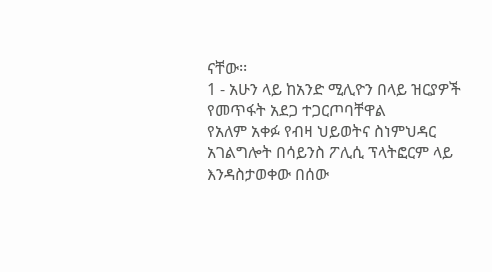ናቸው፡፡
1 - አሁን ላይ ከአንድ ሚሊዮን በላይ ዝርያዎች የመጥፋት አደጋ ተጋርጦባቸዋል
የአለም አቀፉ የብዛ ህይወትና ስነምህዳር አገልግሎት በሳይንስ ፖሊሲ ፕላትፎርም ላይ እንዳስታወቀው በሰው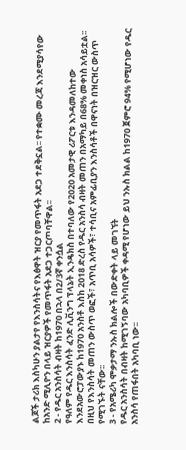ልጆች ታሪክ እስካሁን ያልታየ የእንስሳትና የእፅዋት ዝርያ የመጥፋት አደጋ ተደቅኗል፡፡ የተቋሙ መረጃ እንደሚያሳየው ከአንድ ሚሊዮን በላይ ዝርያዎች የመጥፋት አደጋ ተጋርጦባቸዋል፡፡
2 - የዱር አንስሳት ብዛት ከ1970 በኋላ በ2/3ኛ ቀንሷል
የዓለም የዱር እንስሳት ፈንድ ሊቪንግ ፕላኔት ኢንዴክስ በተባለው የ2020 አመታዊ ሪፖርቱ እንዳመለከተው እንደአውሮፓውያኑ ከ1970 አንስቶ እስከ 2018 ድረስ የዱር አንስሳ ብዛት መጠን በአማካይ በ68% መቀነስ አሳይቷል፡፡ በዚህ የእንስሳት መጠን ውስጥ ወፎች፣ አጥቢ አሳዎች፣ ተሳቢና አምፊቢያን እንስሳቶች በዋናነት በዝርዝር ውስጥ የሚገኙት ናቸው፡፡
3 - የአሜሪካ ሞቃታማ ንኡስ ክልሎች በውድቀት ላይ መገኘት
የዱር አንስሳት በብዛት ከሚገኝባው አካባቢዎች ቀዳሚ የሆነው ይህ ንኡስ ክልል ከ1970 ጀምሮ 94% የሚሆነው የዱር አንስሳ የጠፋበት አካባቢ ነው፡፡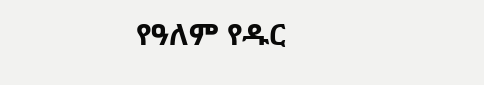የዓለም የዱር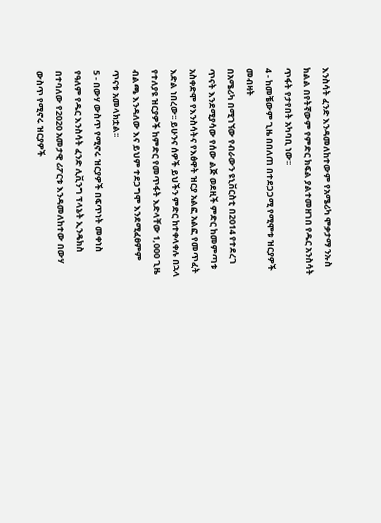እንስሳት ፈንድ እንዳመለከተውም የአሜሪካ ሞቃታማ ንኡስ ክልል በየትኛውም የምድር ክፍል ያልተመዘገበ የዱር አንስሳት ጥፋት የታየበት አካባቢ ነው፡፡
4 - ከመቼውም ጊዜ በበለጠ በተደጋጋሚ የሚሞቱ ዝርያዎች መብዛት
በአሜሪካ በሚገኘው የብራውን ዩኒቨርስቲ በ2014 የተደረገ ጥናት እንደሚያሳው የሰው ልጅ ወደዚች ምድር ከመምጣቱ አስቀድሞ የእንስሳትና የእፅዋት ዝርያ አልፎ አልፎ የመጥፈት እድል ነበረው፡፡ ይሁንና ሰዎች ይህችን ምድር ከተቀላቀሉ በኋላ የተለያዩ ዝርያዎች ከምድር የመጥፋት እድላቸው 1,000 ጊዜ ብልጫ እንዳለው እና ይህም ተደጋግሞ እንደሚፈፀምም ጥናቱ አመላክቷል፡፡
5 - በውሃ ውስጥ የሚኖሩ ዝርያዎች በፍጥነት መቀነስ
የዓለም የዱር እንስሳት ፈንድ ሊቪንግ ፕላኔት ኢንዴክስ በተባለው የ2020 አመታዊ ሪፖርቱ እንዳመለከተው በውሃ ውስጥ የሚኖሩ ዝርያዎች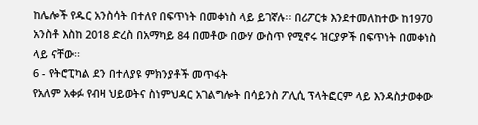ከሌሎች የዱር አንስሳት በተለየ በፍጥነት በመቀነስ ላይ ይገኛሉ፡፡ በሪፖርቱ እንደተመለከተው ከ1970 አንስቶ እስከ 2018 ድረስ በአማካይ 84 በመቶው በውሃ ውስጥ የሚኖሩ ዝርያዎች በፍጥነት በመቀነስ ላይ ናቸው፡፡
6 - የትሮፒካል ደን በተለያዩ ምክንያቶች መጥፋት
የአለም አቀፉ የብዛ ህይወትና ስነምህዳር አገልግሎት በሳይንስ ፖሊሲ ፕላትፎርም ላይ እንዳስታወቀው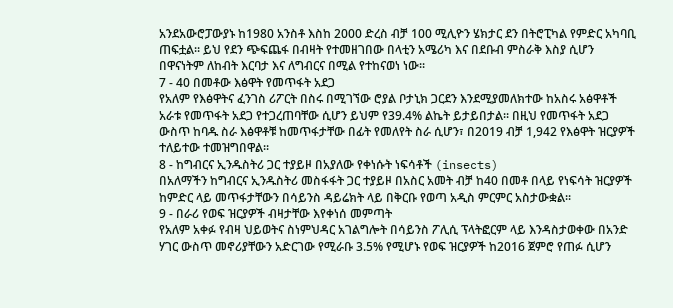አንደአውሮፓውያኑ ከ1980 አንስቶ እስከ 2000 ድረስ ብቻ 100 ሚሊዮን ሄክታር ደን በትሮፒካል የምድር አካባቢ ጠፍቷል፡፡ ይህ የደን ጭፍጨፋ በብዛት የተመዘገበው በላቲን አሜሪካ እና በደቡብ ምስራቅ እስያ ሲሆን በዋናነትም ለከብት እርባታ እና ለግብርና በሚል የተከናወነ ነው፡፡
7 - 40 በመቶው እፅዋት የመጥፋት አደጋ
የአለም የእፅዋትና ፈንገስ ሪፖርት በስሩ በሚገኘው ሮያል ቦታኒክ ጋርደን እንደሚያመለክተው ከአስሩ አፅዋቶች አራቱ የመጥፋት አደጋ የተጋረጠባቸው ሲሆን ይህም የ39.4% ልኬት ይታይበታል፡፡ በዚህ የመጥፋት አደጋ ውስጥ ከባዱ ስራ እፅዋቶቹ ከመጥፋታቸው በፊት የመለየት ስራ ሲሆን፣ በ2019 ብቻ 1,942 የእፅዋት ዝርያዎች ተለይተው ተመዝግበዋል፡፡
8 - ከግብርና ኢንዱስትሪ ጋር ተያይዞ በአያለው የቀነሱት ነፍሳቶች (insects)
በአለማችን ከግብርና ኢንዱስትሪ መስፋፋት ጋር ተያይዞ በአስር አመት ብቻ ከ40 በመቶ በላይ የነፍሳት ዝርያዎች ከምድር ላይ መጥፋታቸውን በሳይንስ ዳይሬክት ላይ በቅርቡ የወጣ አዲስ ምርምር አስታውቋል፡፡
9 - በራሪ የወፍ ዝርያዎች ብዛታቸው እየቀነሰ መምጣት
የአለም አቀፉ የብዛ ህይወትና ስነምህዳር አገልግሎት በሳይንስ ፖሊሲ ፕላትፎርም ላይ እንዳስታወቀው በአንድ ሃገር ውስጥ መኖሪያቸውን አድርገው የሚራቡ 3.5% የሚሆኑ የወፍ ዝርያዎች ከ2016 ጀምሮ የጠፉ ሲሆን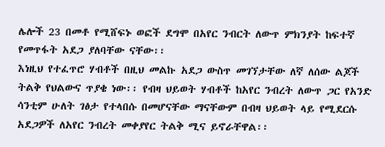ሌሎች 23 በመቶ የሚሸፍኑ ወፎች ደግሞ በአየር ንብርት ለውጥ ምክንያት ከፍተኛ የመጥፋት አደጋ ያለባቸው ናቸው፡፡
እነዚህ የተፈጥሮ ሃብቶች በዚህ መልኩ አደጋ ውስጥ መገኘታቸው ለኛ ለሰው ልጆች ትልቅ የህልውና ጥያቄ ነው፡፡ የብዛ ህይወት ሃብቶች ከአየር ንብረት ለውጥ ጋር የአንድ ሳንቲም ሁለት ገፅታ የተላበሱ በመሆናቸው ማናቸውም በብዛ ህይወት ላይ የሚደርሱ አደጋዎች ለአየር ንብረት መቀያየር ትልቅ ሚና ይኖራቸዋል፡፡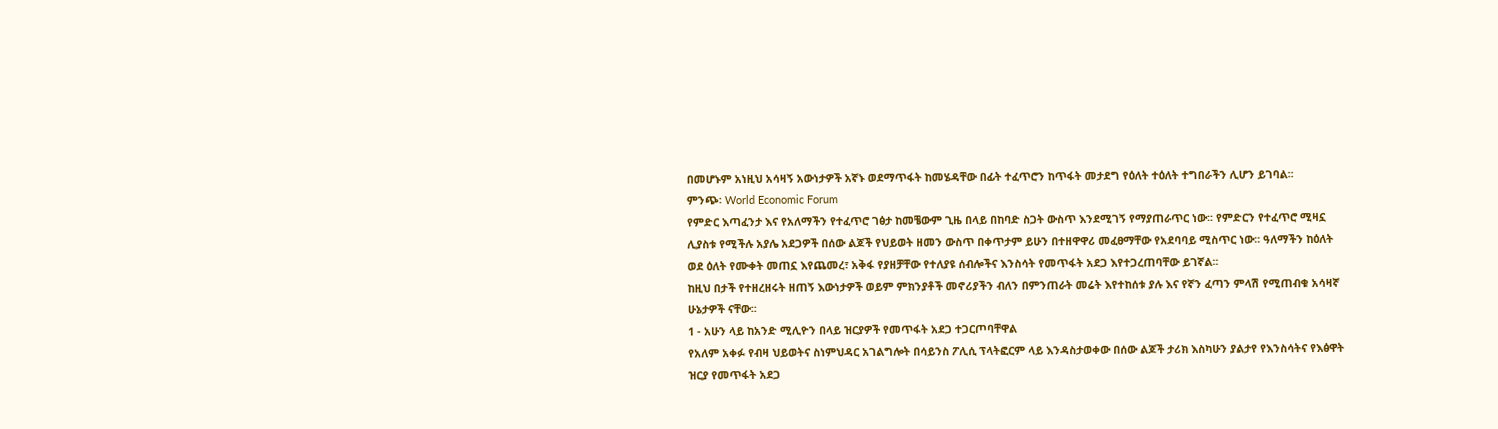በመሆኑም አነዚህ አሳዛኝ አውነታዎች አኛኑ ወደማጥፋት ከመሄዳቸው በፊት ተፈጥሮን ከጥፋት መታደግ የዕለት ተዕለት ተግበራችን ሊሆን ይገባል፡፡
ምንጭ፡ World Economic Forum
የምድር እጣፈንታ እና የአለማችን የተፈጥሮ ገፅታ ከመቼውም ጊዜ በላይ በከባድ ስጋት ውስጥ እንደሚገኝ የማያጠራጥር ነው፡፡ የምድርን የተፈጥሮ ሚዛኗ ሊያስቱ የሚችሉ አያሌ አደጋዎች በሰው ልጆች የህይወት ዘመን ውስጥ በቀጥታም ይሁን በተዘዋዋሪ መፈፀማቸው የአደባባይ ሚስጥር ነው፡፡ ዓለማችን ከዕለት ወደ ዕለት የሙቀት መጠኗ እየጨመረ፣ አቅፋ የያዘቻቸው የተለያዩ ሰብሎችና እንስሳት የመጥፋት አደጋ እየተጋረጠባቸው ይገኛል፡፡
ከዚህ በታች የተዘረዘሩት ዘጠኝ እውነታዎች ወይም ምክንያቶች መኖሪያችን ብለን በምንጠራት መሬት እየተከሰቱ ያሉ እና የኛን ፈጣን ምላሽ የሚጠብቁ አሳዛኛ ሁኔታዎች ናቸው፡፡
1 - አሁን ላይ ከአንድ ሚሊዮን በላይ ዝርያዎች የመጥፋት አደጋ ተጋርጦባቸዋል
የአለም አቀፉ የብዛ ህይወትና ስነምህዳር አገልግሎት በሳይንስ ፖሊሲ ፕላትፎርም ላይ እንዳስታወቀው በሰው ልጆች ታሪክ እስካሁን ያልታየ የእንስሳትና የእፅዋት ዝርያ የመጥፋት አደጋ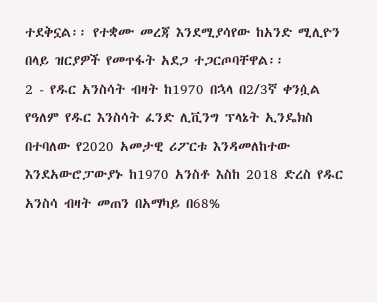ተደቅኗል፡፡ የተቋሙ መረጃ እንደሚያሳየው ከአንድ ሚሊዮን በላይ ዝርያዎች የመጥፋት አደጋ ተጋርጦባቸዋል፡፡
2 - የዱር አንስሳት ብዛት ከ1970 በኋላ በ2/3ኛ ቀንሷል
የዓለም የዱር እንስሳት ፈንድ ሊቪንግ ፕላኔት ኢንዴክስ በተባለው የ2020 አመታዊ ሪፖርቱ እንዳመለከተው እንደአውሮፓውያኑ ከ1970 አንስቶ እስከ 2018 ድረስ የዱር አንስሳ ብዛት መጠን በአማካይ በ68%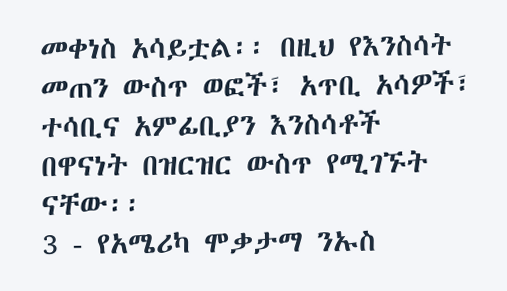መቀነስ አሳይቷል፡፡ በዚህ የእንስሳት መጠን ውስጥ ወፎች፣ አጥቢ አሳዎች፣ ተሳቢና አምፊቢያን እንስሳቶች በዋናነት በዝርዝር ውስጥ የሚገኙት ናቸው፡፡
3 - የአሜሪካ ሞቃታማ ንኡስ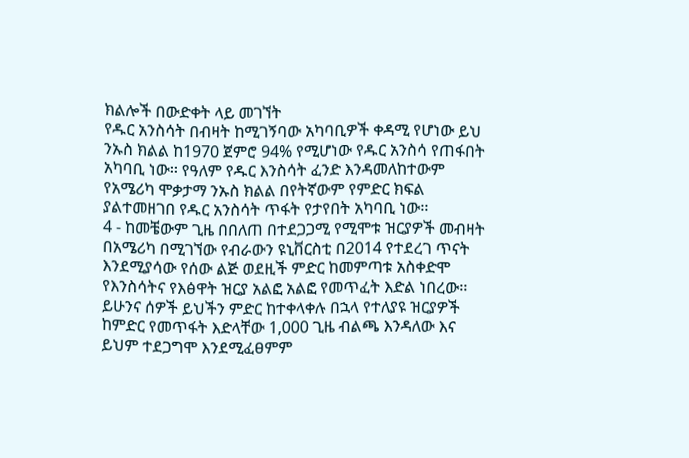ክልሎች በውድቀት ላይ መገኘት
የዱር አንስሳት በብዛት ከሚገኝባው አካባቢዎች ቀዳሚ የሆነው ይህ ንኡስ ክልል ከ1970 ጀምሮ 94% የሚሆነው የዱር አንስሳ የጠፋበት አካባቢ ነው፡፡ የዓለም የዱር እንስሳት ፈንድ እንዳመለከተውም የአሜሪካ ሞቃታማ ንኡስ ክልል በየትኛውም የምድር ክፍል ያልተመዘገበ የዱር አንስሳት ጥፋት የታየበት አካባቢ ነው፡፡
4 - ከመቼውም ጊዜ በበለጠ በተደጋጋሚ የሚሞቱ ዝርያዎች መብዛት
በአሜሪካ በሚገኘው የብራውን ዩኒቨርስቲ በ2014 የተደረገ ጥናት እንደሚያሳው የሰው ልጅ ወደዚች ምድር ከመምጣቱ አስቀድሞ የእንስሳትና የእፅዋት ዝርያ አልፎ አልፎ የመጥፈት እድል ነበረው፡፡ ይሁንና ሰዎች ይህችን ምድር ከተቀላቀሉ በኋላ የተለያዩ ዝርያዎች ከምድር የመጥፋት እድላቸው 1,000 ጊዜ ብልጫ እንዳለው እና ይህም ተደጋግሞ እንደሚፈፀምም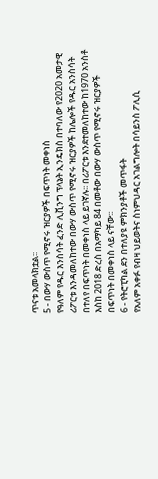ጥናቱ አመላክቷል፡፡
5 - በውሃ ውስጥ የሚኖሩ ዝርያዎች በፍጥነት መቀነስ
የዓለም የዱር እንስሳት ፈንድ ሊቪንግ ፕላኔት ኢንዴክስ በተባለው የ2020 አመታዊ ሪፖርቱ እንዳመለከተው በውሃ ውስጥ የሚኖሩ ዝርያዎች ከሌሎች የዱር አንስሳት በተለየ በፍጥነት በመቀነስ ላይ ይገኛሉ፡፡ በሪፖርቱ እንደተመለከተው ከ1970 አንስቶ እስከ 2018 ድረስ በአማካይ 84 በመቶው በውሃ ውስጥ የሚኖሩ ዝርያዎች በፍጥነት በመቀነስ ላይ ናቸው፡፡
6 - የትሮፒካል ደን በተለያዩ ምክንያቶች መጥፋት
የአለም አቀፉ የብዛ ህይወትና ስነምህዳር አገልግሎት በሳይንስ ፖሊሲ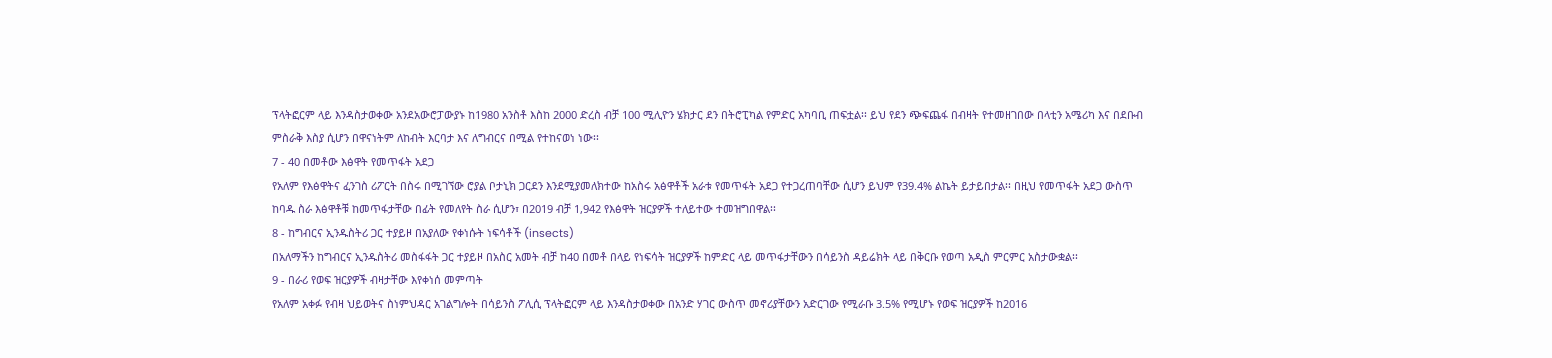ፕላትፎርም ላይ እንዳስታወቀው አንደአውሮፓውያኑ ከ1980 አንስቶ እስከ 2000 ድረስ ብቻ 100 ሚሊዮን ሄክታር ደን በትሮፒካል የምድር አካባቢ ጠፍቷል፡፡ ይህ የደን ጭፍጨፋ በብዛት የተመዘገበው በላቲን አሜሪካ እና በደቡብ ምስራቅ እስያ ሲሆን በዋናነትም ለከብት እርባታ እና ለግብርና በሚል የተከናወነ ነው፡፡
7 - 40 በመቶው እፅዋት የመጥፋት አደጋ
የአለም የእፅዋትና ፈንገስ ሪፖርት በስሩ በሚገኘው ሮያል ቦታኒክ ጋርደን እንደሚያመለክተው ከአስሩ አፅዋቶች አራቱ የመጥፋት አደጋ የተጋረጠባቸው ሲሆን ይህም የ39.4% ልኬት ይታይበታል፡፡ በዚህ የመጥፋት አደጋ ውስጥ ከባዱ ስራ እፅዋቶቹ ከመጥፋታቸው በፊት የመለየት ስራ ሲሆን፣ በ2019 ብቻ 1,942 የእፅዋት ዝርያዎች ተለይተው ተመዝግበዋል፡፡
8 - ከግብርና ኢንዱስትሪ ጋር ተያይዞ በአያለው የቀነሱት ነፍሳቶች (insects)
በአለማችን ከግብርና ኢንዱስትሪ መስፋፋት ጋር ተያይዞ በአስር አመት ብቻ ከ40 በመቶ በላይ የነፍሳት ዝርያዎች ከምድር ላይ መጥፋታቸውን በሳይንስ ዳይሬክት ላይ በቅርቡ የወጣ አዲስ ምርምር አስታውቋል፡፡
9 - በራሪ የወፍ ዝርያዎች ብዛታቸው እየቀነሰ መምጣት
የአለም አቀፉ የብዛ ህይወትና ስነምህዳር አገልግሎት በሳይንስ ፖሊሲ ፕላትፎርም ላይ እንዳስታወቀው በአንድ ሃገር ውስጥ መኖሪያቸውን አድርገው የሚራቡ 3.5% የሚሆኑ የወፍ ዝርያዎች ከ2016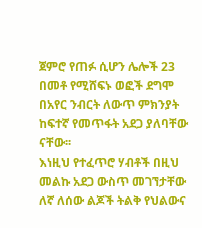ጀምሮ የጠፉ ሲሆን ሌሎች 23 በመቶ የሚሸፍኑ ወፎች ደግሞ በአየር ንብርት ለውጥ ምክንያት ከፍተኛ የመጥፋት አደጋ ያለባቸው ናቸው፡፡
እነዚህ የተፈጥሮ ሃብቶች በዚህ መልኩ አደጋ ውስጥ መገኘታቸው ለኛ ለሰው ልጆች ትልቅ የህልውና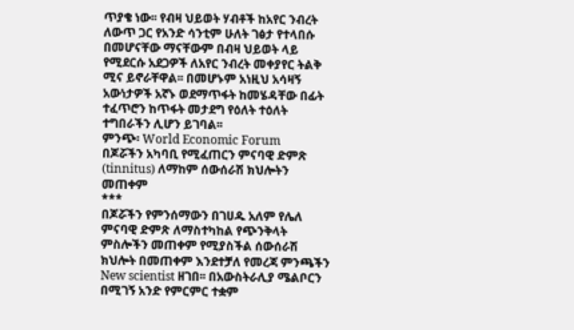ጥያቄ ነው፡፡ የብዛ ህይወት ሃብቶች ከአየር ንብረት ለውጥ ጋር የአንድ ሳንቲም ሁለት ገፅታ የተላበሱ በመሆናቸው ማናቸውም በብዛ ህይወት ላይ የሚደርሱ አደጋዎች ለአየር ንብረት መቀያየር ትልቅ ሚና ይኖራቸዋል፡፡ በመሆኑም አነዚህ አሳዛኝ አውነታዎች አኛኑ ወደማጥፋት ከመሄዳቸው በፊት ተፈጥሮን ከጥፋት መታደግ የዕለት ተዕለት ተግበራችን ሊሆን ይገባል፡፡
ምንጭ፡ World Economic Forum
በጆሯችን አካባቢ የሚፈጠርን ምናባዊ ድምጽ (tinnitus) ለማከም ሰውሰራሽ ክህሎትን መጠቀም
***
በጆሯችን የምንሰማውን በገሀዱ አለም የሌለ ምናባዊ ድምጽ ለማስተካከል የጭንቅላት ምስሎችን መጠቀም የሚያስችል ሰውሰራሽ ክህሎት በመጠቀም እንደተቻለ የመረጃ ምንጫችን New scientist ዘገበ፡፡ በአውስትራሊያ ሜልቦርን በሚገኝ አንድ የምርምር ተቋም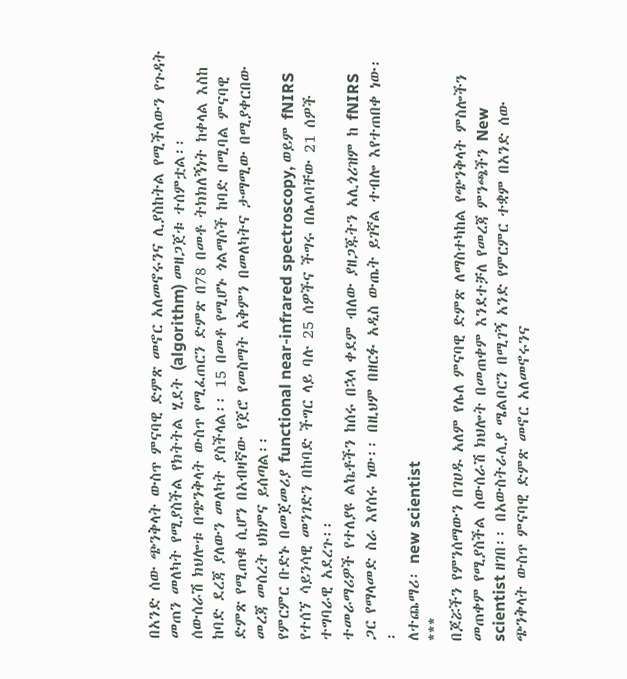በአንድ ሰው ጭንቅላት ውስጥ ምናባዊ ድምጽ መኖር አለመኖሩንና ሊያስከትል የሚችለውን የጉዳት መጠን መለካት የሚያስችል የክትትል ሂደት (algorithm) መዘጋጀቱ ተሰምቷል፡፡
ሰውሰራሽ ክህሎቱ በጭንቅላት ውስጥ የሚፈጠርን ድምጽ በ78 በመቶ ትክክለኝነት ከቀላል እስከ ከባድ ደረጃ ያለውን መለካት ያስችላል፡፡ 15 በመቶ የሚሆኑ ጎልማሶች ከባድ በሚባል ምናባዊ ድምጽ የሚጠቁ ሲሆን በአብዛኛው የጀሮ የመስማት አቅምን በመለካትና ታማሚው በሚያቀርበው መረጃ መሰረት ህክምና ይሰጣል፡፡
የምርምር ቡድኑ በመጀመሪያ functional near-infrared spectroscopy, ወይም fNIRS የተሰኘ ሳይንሳዊ መንገድን በከባድ ችግር ላይ ባሉ 25 ሰዎችና ችግሩ በሌለባቸው 21 ሰዎች ተግባራዊ አደረጉ፡፡
ተመራማሪዎች የተለያዩ ልኬቶችን ከሰሩ በኋላ ቀደም ብለው ያዘጋጁትን አሊጎሪዝም ከ fNIRS ጋር የማላመድ ስራ እየሰሩ ነው፡፡ በዚህም በዘርፉ አዲስ ውጤት ይገኛል ተብሎ እየተጠበቀ ነው፡፡
ለተጨማሪ፡ new scientist
***
በጆሯችን የምንሰማውን በገሀዱ አለም የሌለ ምናባዊ ድምጽ ለማስተካከል የጭንቅላት ምስሎችን መጠቀም የሚያስችል ሰውሰራሽ ክህሎት በመጠቀም እንደተቻለ የመረጃ ምንጫችን New scientist ዘገበ፡፡ በአውስትራሊያ ሜልቦርን በሚገኝ አንድ የምርምር ተቋም በአንድ ሰው ጭንቅላት ውስጥ ምናባዊ ድምጽ መኖር አለመኖሩንና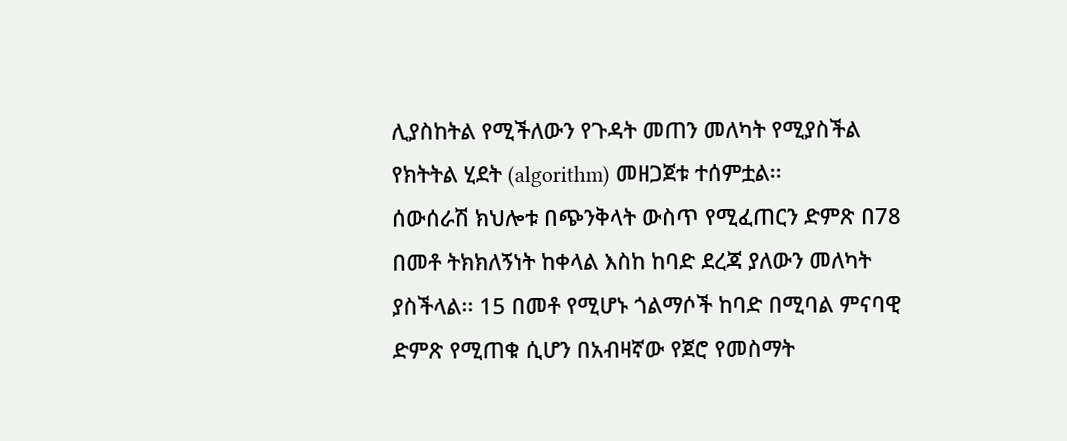ሊያስከትል የሚችለውን የጉዳት መጠን መለካት የሚያስችል የክትትል ሂደት (algorithm) መዘጋጀቱ ተሰምቷል፡፡
ሰውሰራሽ ክህሎቱ በጭንቅላት ውስጥ የሚፈጠርን ድምጽ በ78 በመቶ ትክክለኝነት ከቀላል እስከ ከባድ ደረጃ ያለውን መለካት ያስችላል፡፡ 15 በመቶ የሚሆኑ ጎልማሶች ከባድ በሚባል ምናባዊ ድምጽ የሚጠቁ ሲሆን በአብዛኛው የጀሮ የመስማት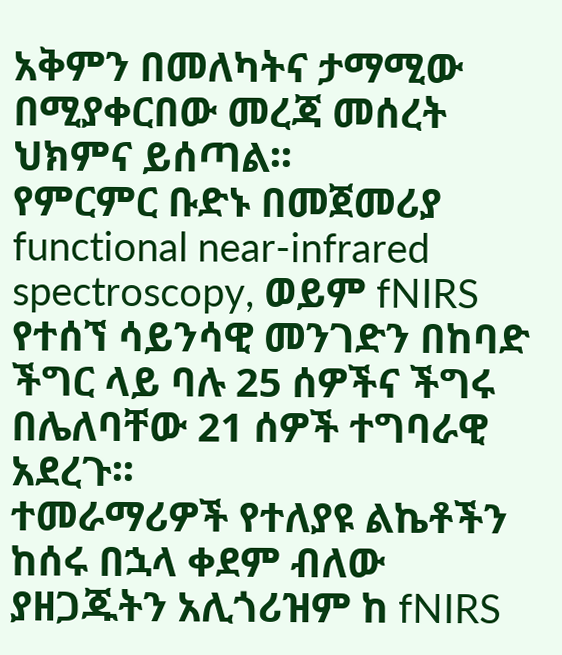አቅምን በመለካትና ታማሚው በሚያቀርበው መረጃ መሰረት ህክምና ይሰጣል፡፡
የምርምር ቡድኑ በመጀመሪያ functional near-infrared spectroscopy, ወይም fNIRS የተሰኘ ሳይንሳዊ መንገድን በከባድ ችግር ላይ ባሉ 25 ሰዎችና ችግሩ በሌለባቸው 21 ሰዎች ተግባራዊ አደረጉ፡፡
ተመራማሪዎች የተለያዩ ልኬቶችን ከሰሩ በኋላ ቀደም ብለው ያዘጋጁትን አሊጎሪዝም ከ fNIRS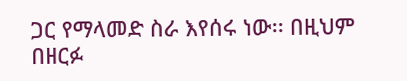ጋር የማላመድ ስራ እየሰሩ ነው፡፡ በዚህም በዘርፉ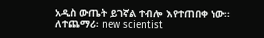አዲስ ውጤት ይገኛል ተብሎ እየተጠበቀ ነው፡፡
ለተጨማሪ፡ new scientist